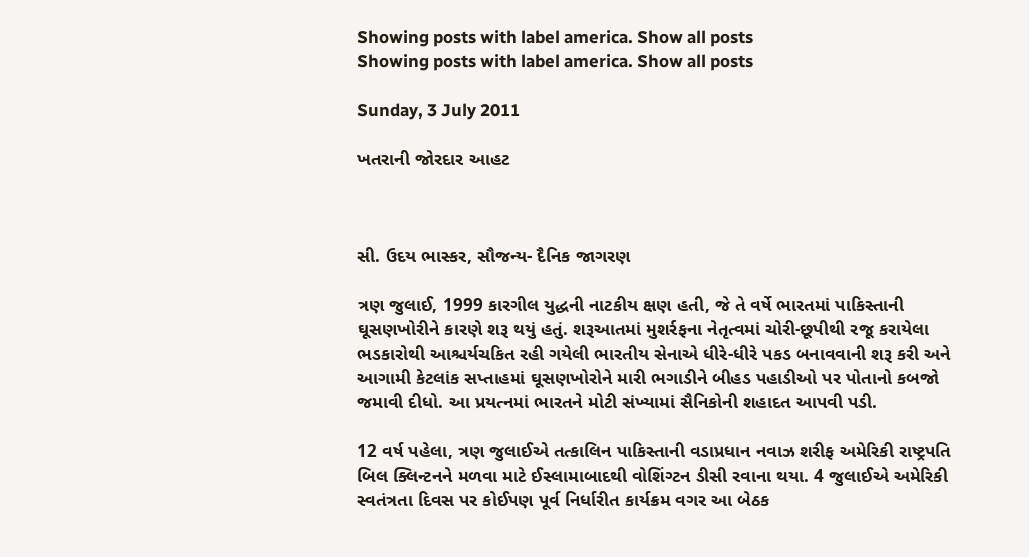Showing posts with label america. Show all posts
Showing posts with label america. Show all posts

Sunday, 3 July 2011

ખતરાની જોરદાર આહટ



સી. ઉદય ભાસ્કર, સૌજન્ય- દૈનિક જાગરણ

ત્રણ જુલાઈ, 1999 કારગીલ યુદ્ધની નાટકીય ક્ષણ હતી, જે તે વર્ષે ભારતમાં પાકિસ્તાની ઘૂસણખોરીને કારણે શરૂ થયું હતું. શરૂઆતમાં મુશર્રફના નેતૃત્વમાં ચોરી-છૂપીથી રજૂ કરાયેલા ભડકારોથી આશ્ચર્યચકિત રહી ગયેલી ભારતીય સેનાએ ધીરે-ધીરે પકડ બનાવવાની શરૂ કરી અને આગામી કેટલાંક સપ્તાહમાં ઘૂસણખોરોને મારી ભગાડીને બીહડ પહાડીઓ પર પોતાનો કબજો જમાવી દીધો. આ પ્રયત્નમાં ભારતને મોટી સંખ્યામાં સૈનિકોની શહાદત આપવી પડી.

12 વર્ષ પહેલા, ત્રણ જુલાઈએ તત્કાલિન પાકિસ્તાની વડાપ્રધાન નવાઝ શરીફ અમેરિકી રાષ્ટ્રપતિ બિલ ક્લિન્ટનને મળવા માટે ઈસ્લામાબાદથી વોશિંગ્ટન ડીસી રવાના થયા. 4 જુલાઈએ અમેરિકી સ્વતંત્રતા દિવસ પર કોઈપણ પૂર્વ નિર્ધારીત કાર્યક્રમ વગર આ બેઠક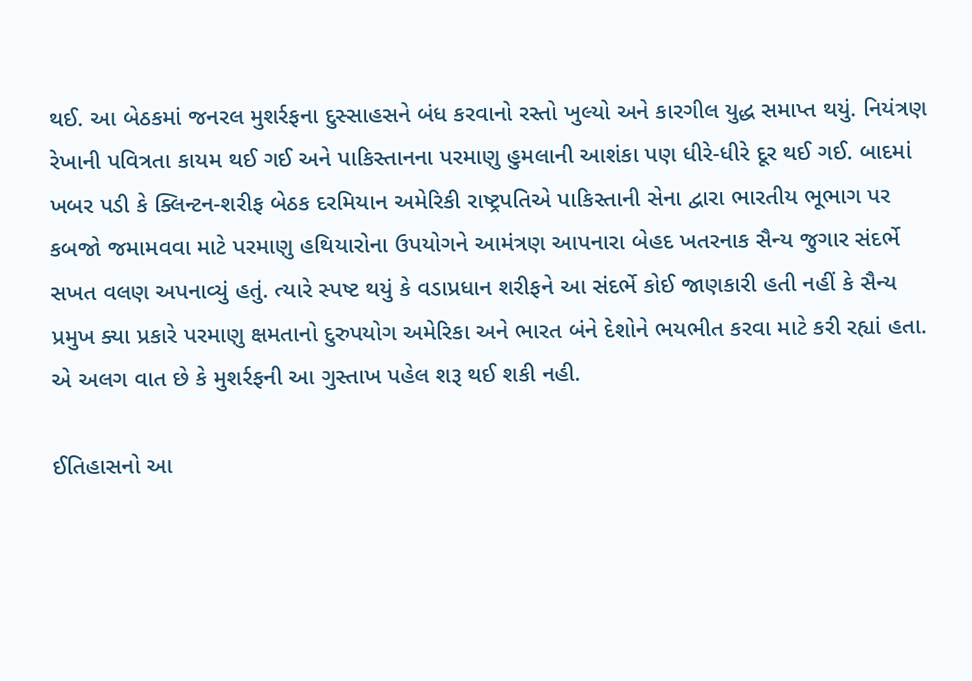થઈ. આ બેઠકમાં જનરલ મુશર્રફના દુસ્સાહસને બંધ કરવાનો રસ્તો ખુલ્યો અને કારગીલ યુદ્ધ સમાપ્ત થયું. નિયંત્રણ રેખાની પવિત્રતા કાયમ થઈ ગઈ અને પાકિસ્તાનના પરમાણુ હુમલાની આશંકા પણ ધીરે-ધીરે દૂર થઈ ગઈ. બાદમાં ખબર પડી કે ક્લિન્ટન-શરીફ બેઠક દરમિયાન અમેરિકી રાષ્ટ્રપતિએ પાકિસ્તાની સેના દ્વારા ભારતીય ભૂભાગ પર કબજો જમામવવા માટે પરમાણુ હથિયારોના ઉપયોગને આમંત્રણ આપનારા બેહદ ખતરનાક સૈન્ય જુગાર સંદર્ભે સખત વલણ અપનાવ્યું હતું. ત્યારે સ્પષ્ટ થયું કે વડાપ્રધાન શરીફને આ સંદર્ભે કોઈ જાણકારી હતી નહીં કે સૈન્ય પ્રમુખ ક્યા પ્રકારે પરમાણુ ક્ષમતાનો દુરુપયોગ અમેરિકા અને ભારત બંને દેશોને ભયભીત કરવા માટે કરી રહ્યાં હતા. એ અલગ વાત છે કે મુશર્રફની આ ગુસ્તાખ પહેલ શરૂ થઈ શકી નહી.

ઈતિહાસનો આ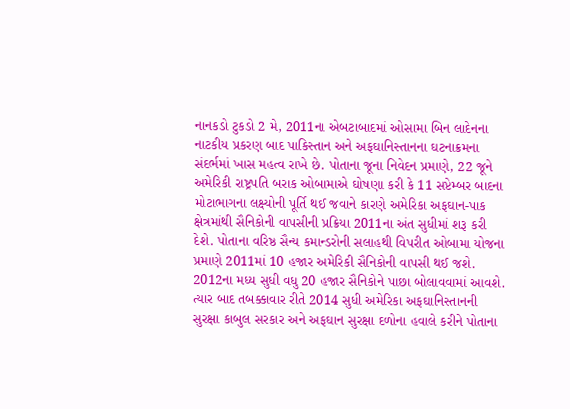નાનકડો ટુકડો 2 મે, 2011ના એબટાબાદમાં ઓસામા બિન લાદેનના નાટકીય પ્રકરણ બાદ પાકિસ્તાન અને અફઘાનિસ્તાનના ઘટનાક્રમના સંદર્ભમાં ખાસ મહત્વ રાખે છે. પોતાના જૂના નિવેદન પ્રમાણે, 22 જૂને અમેરિકી રાષ્ટ્રપતિ બરાક ઓબામાએ ઘોષણા કરી કે 11 સપ્ટેમ્બર બાદના મોટાભાગના લક્ષ્યોની પૂર્તિ થઈ જવાને કારણે અમેરિકા અફઘાન-પાક ક્ષેત્રમાંથી સૈનિકોની વાપસીની પ્રક્રિયા 2011ના અંત સુધીમાં શરૂ કરી દેશે. પોતાના વરિષ્ઠ સૈન્ય કમાન્ડરોની સલાહથી વિપરીત ઓબામા યોજના પ્રમાણે 2011માં 10 હજાર અમેરિકી સૈનિકોની વાપસી થઈ જશે. 2012ના મધ્ય સુધી વધુ 20 હજાર સૈનિકોને પાછા બોલાવવામાં આવશે. ત્યાર બાદ તબક્કાવાર રીતે 2014 સુધી અમેરિકા અફઘાનિસ્તાનની સુરક્ષા કાબુલ સરકાર અને અફઘાન સુરક્ષા દળોના હવાલે કરીને પોતાના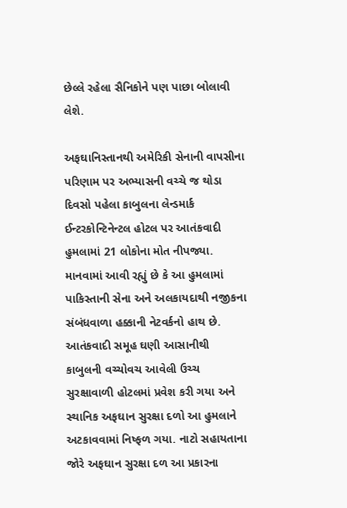છેલ્લે રહેલા સૈનિકોને પણ પાછા બોલાવી લેશે.

અફઘાનિસ્તાનથી અમેરિકી સેનાની વાપસીના પરિણામ પર અભ્યાસની વચ્ચે જ થોડા દિવસો પહેલા કાબુલના લેન્ડમાર્ક ઈન્ટરકોન્ટિનેન્ટલ હોટલ પર આતંકવાદી હુમલામાં 21 લોકોના મોત નીપજ્યા. માનવામાં આવી રહ્યું છે કે આ હુમલામાં પાકિસ્તાની સેના અને અલકાયદાથી નજીકના સંબંધવાળા હક્કાની નેટવર્કનો હાથ છે. આતંકવાદી સમૂહ ઘણી આસાનીથી કાબુલની વચ્ચોવચ આવેલી ઉચ્ચ સુરક્ષાવાળી હોટલમાં પ્રવેશ કરી ગયા અને સ્થાનિક અફઘાન સુરક્ષા દળો આ હુમલાને અટકાવવામાં નિષ્ફળ ગયા. નાટો સહાયતાના જોરે અફઘાન સુરક્ષા દળ આ પ્રકારના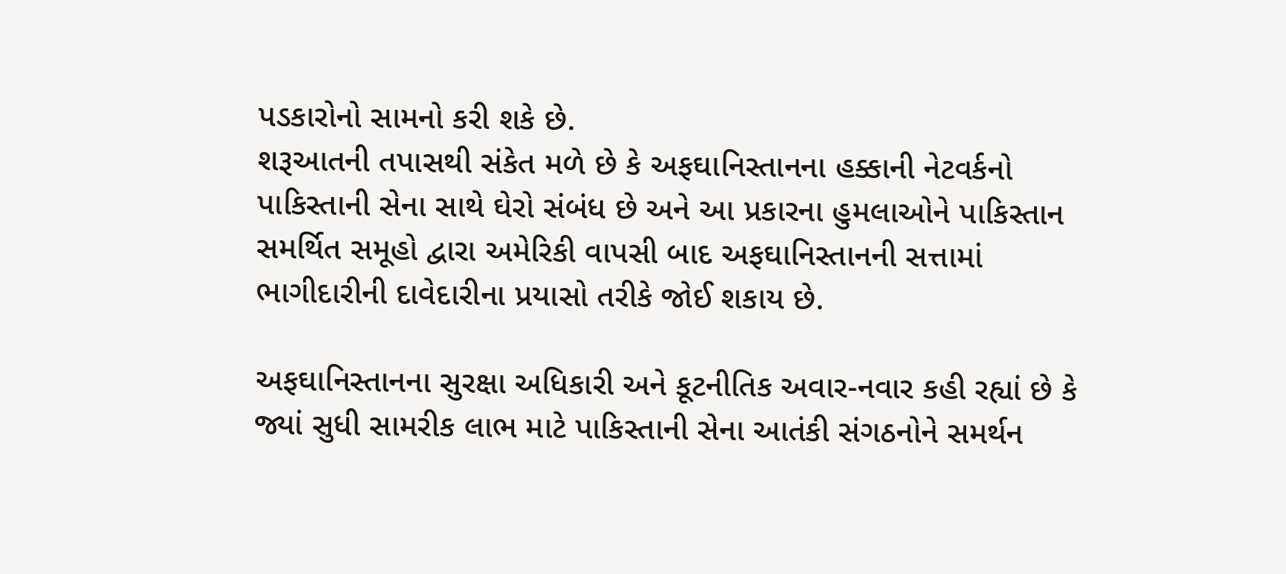પડકારોનો સામનો કરી શકે છે.
શરૂઆતની તપાસથી સંકેત મળે છે કે અફઘાનિસ્તાનના હક્કાની નેટવર્કનો પાકિસ્તાની સેના સાથે ઘેરો સંબંધ છે અને આ પ્રકારના હુમલાઓને પાકિસ્તાન સમર્થિત સમૂહો દ્વારા અમેરિકી વાપસી બાદ અફઘાનિસ્તાનની સત્તામાં ભાગીદારીની દાવેદારીના પ્રયાસો તરીકે જોઈ શકાય છે.

અફઘાનિસ્તાનના સુરક્ષા અધિકારી અને કૂટનીતિક અવાર-નવાર કહી રહ્યાં છે કે જ્યાં સુધી સામરીક લાભ માટે પાકિસ્તાની સેના આતંકી સંગઠનોને સમર્થન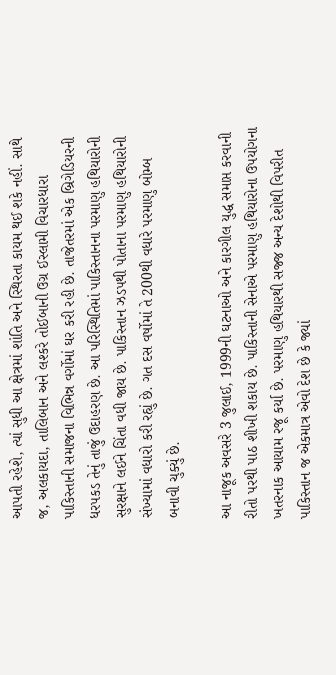આપતી રહેશે, ત્યાં સુધી આ ક્ષેત્રમાં શાંતિ અને સ્થિરતા કાયમ થઈ શકે નહીં. સાથે જ, અલકાયદા, તાલિબાન અને લશ્કરે તોઈબાની ઉગ્ર ઈસ્લામી વિચારધારા પાકિસ્તાની સમાજના વિભિન્ન વર્ગોમાં ઘર કરી રહી છે. તાજેતરમાં એક બ્રિગેડિયરની ધરપકડ તેનું તાજું ઉદાહરણ છે. આ પરિસ્થિતિમાં પાકિસ્તાનના પરમાણુ હથિયારોની સુરક્ષાને લઈને ચિંતા વધી જાય છે. પાકિસ્તાન ઝડપથી પોતાના પરમાણુ હથિયારોની સંખ્યામાં વધારો કરી રહ્યું છે. ગત દસ વર્ષોમાં તે 200થી વધારે પરમાણુ બોમ્બ બનાવી ચુક્યું છે.

આ નાજૂક અવસરે 3 જુલાઈ, 1999ની ઘટનાઓ અને કારગીલ યુદ્ધ સમાપ્ત કરવાની રીતો પરથી પાઠ શીખી શકાય છે. પાકિસ્તાની સેનાએ પરમાણુ હથિયારોના ઉપયોગના ખતરનાક આયામ રજૂ કર્યા છે. પરમાણુ હથિયારથી સજ્જ અન્ય દેશોથી વિપરીત પાકિસ્તાન જ એકમાત્ર એવો દેશ છે કે જ્યાં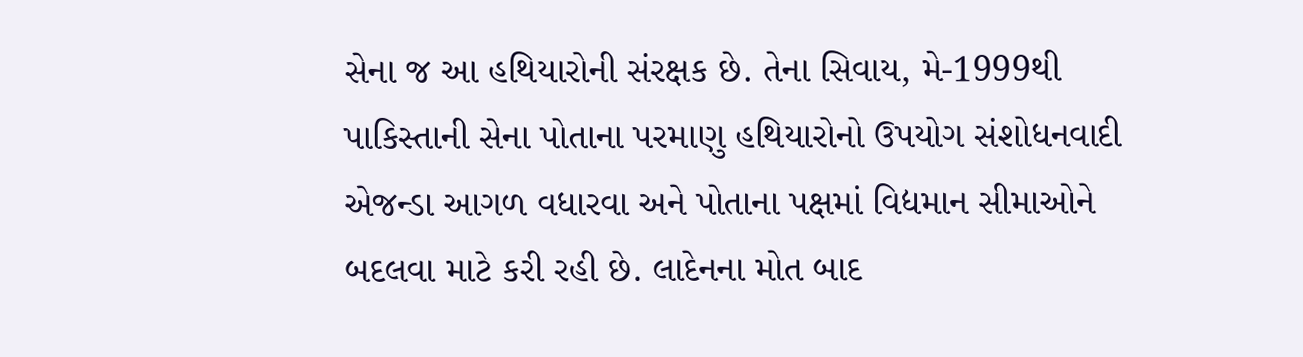સેના જ આ હથિયારોની સંરક્ષક છે. તેના સિવાય, મે-1999થી પાકિસ્તાની સેના પોતાના પરમાણુ હથિયારોનો ઉપયોગ સંશોધનવાદી એજન્ડા આગળ વધારવા અને પોતાના પક્ષમાં વિદ્યમાન સીમાઓને બદલવા માટે કરી રહી છે. લાદેનના મોત બાદ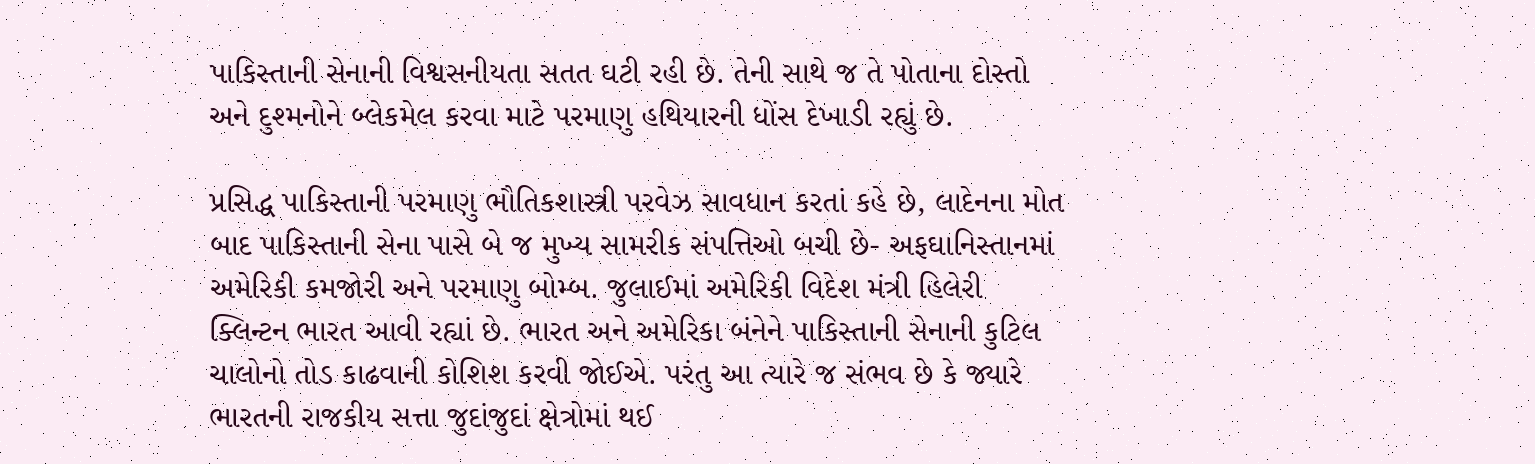પાકિસ્તાની સેનાની વિશ્વસનીયતા સતત ઘટી રહી છે. તેની સાથે જ તે પોતાના દોસ્તો અને દુશ્મનોને બ્લેકમેલ કરવા માટે પરમાણુ હથિયારની ધોંસ દેખાડી રહ્યું છે.

પ્રસિદ્ધ પાકિસ્તાની પરમાણુ ભૌતિકશાસ્ત્રી પરવેઝ સાવધાન કરતાં કહે છે, લાદેનના મોત બાદ પાકિસ્તાની સેના પાસે બે જ મુખ્ય સામરીક સંપત્તિઓ બચી છે- અફઘાનિસ્તાનમાં અમેરિકી કમજોરી અને પરમાણુ બોમ્બ. જુલાઈમાં અમેરિકી વિદેશ મંત્રી હિલેરી ક્લિન્ટન ભારત આવી રહ્યાં છે. ભારત અને અમેરિકા બંનેને પાકિસ્તાની સેનાની કુટિલ ચાલોનો તોડ કાઢવાની કોશિશ કરવી જોઈએ. પરંતુ આ ત્યારે જ સંભવ છે કે જ્યારે ભારતની રાજકીય સત્તા જુદાંજુદાં ક્ષેત્રોમાં થઈ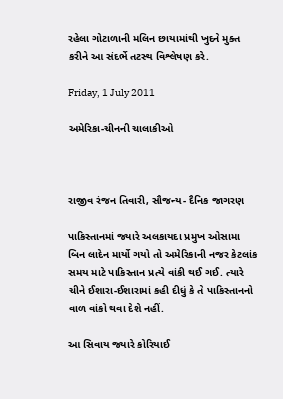રહેલા ગોટાળાની મલિન છાયામાંથી ખુદને મુક્ત કરીને આ સંદર્ભે તટસ્થ વિશ્લેષણ કરે.

Friday, 1 July 2011

અમેરિકા-ચીનની ચાલાકીઓ



રાજીવ રંજન તિવારી, સૌજન્ય- દૈનિક જાગરણ

પાકિસ્તાનમાં જ્યારે અલકાયદા પ્રમુખ ઓસામા બિન લાદેન માર્યો ગયો તો અમેરિકાની નજર કેટલાંક સમય માટે પાકિસ્તાન પ્રત્યે વાંકી થઈ ગઈ. ત્યારે ચીને ઈશારા-ઈશારામાં કહી દીધું કે તે પાકિસ્તાનનો વાળ વાંકો થવા દેશે નહીં.

આ સિવાય જ્યારે કોરિયાઈ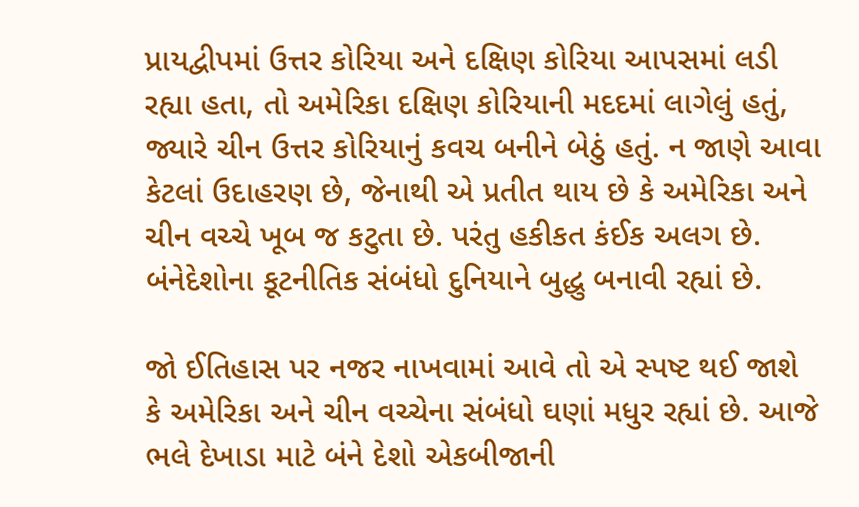પ્રાયદ્વીપમાં ઉત્તર કોરિયા અને દક્ષિણ કોરિયા આપસમાં લડી રહ્યા હતા, તો અમેરિકા દક્ષિણ કોરિયાની મદદમાં લાગેલું હતું, જ્યારે ચીન ઉત્તર કોરિયાનું કવચ બનીને બેઠું હતું. ન જાણે આવા કેટલાં ઉદાહરણ છે, જેનાથી એ પ્રતીત થાય છે કે અમેરિકા અને ચીન વચ્ચે ખૂબ જ કટુતા છે. પરંતુ હકીકત કંઈક અલગ છે. બંનેદેશોના કૂટનીતિક સંબંધો દુનિયાને બુદ્ધુ બનાવી રહ્યાં છે.

જો ઈતિહાસ પર નજર નાખવામાં આવે તો એ સ્પષ્ટ થઈ જાશે કે અમેરિકા અને ચીન વચ્ચેના સંબંધો ઘણાં મધુર રહ્યાં છે. આજે ભલે દેખાડા માટે બંને દેશો એકબીજાની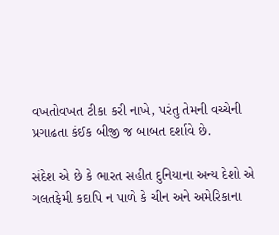વખતોવખત ટીકા કરી નાખે, પરંતુ તેમની વચ્ચેની પ્રગાઢતા કંઈક બીજી જ બાબત દર્શાવે છે.

સંદેશ એ છે કે ભારત સહીત દુનિયાના અન્ય દેશો એ ગલતફેમી કદાપિ ન પાળે કે ચીન અને અમેરિકાના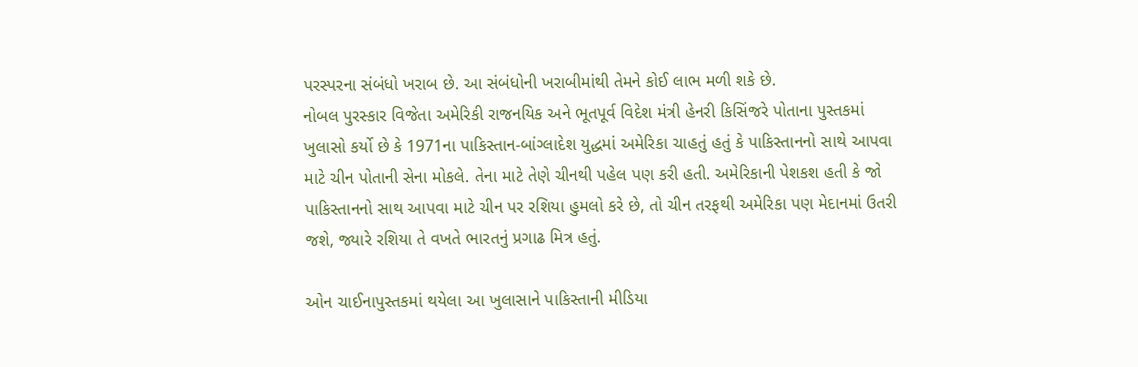પરસ્પરના સંબંધો ખરાબ છે. આ સંબંધોની ખરાબીમાંથી તેમને કોઈ લાભ મળી શકે છે.
નોબલ પુરસ્કાર વિજેતા અમેરિકી રાજનયિક અને ભૂતપૂર્વ વિદેશ મંત્રી હેનરી કિસિંજરે પોતાના પુસ્તકમાં ખુલાસો કર્યો છે કે 1971ના પાકિસ્તાન-બાંગ્લાદેશ યુદ્ધમાં અમેરિકા ચાહતું હતું કે પાકિસ્તાનનો સાથે આપવા માટે ચીન પોતાની સેના મોકલે. તેના માટે તેણે ચીનથી પહેલ પણ કરી હતી. અમેરિકાની પેશકશ હતી કે જો પાકિસ્તાનનો સાથ આપવા માટે ચીન પર રશિયા હુમલો કરે છે, તો ચીન તરફથી અમેરિકા પણ મેદાનમાં ઉતરી જશે, જ્યારે રશિયા તે વખતે ભારતનું પ્રગાઢ મિત્ર હતું.

ઓન ચાઈનાપુસ્તકમાં થયેલા આ ખુલાસાને પાકિસ્તાની મીડિયા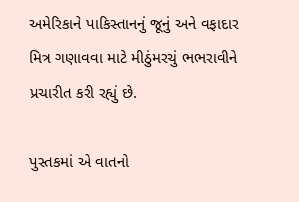અમેરિકાને પાકિસ્તાનનું જૂનું અને વફાદાર મિત્ર ગણાવવા માટે મીઠુંમરચું ભભરાવીને પ્રચારીત કરી રહ્યું છે.

પુસ્તકમાં એ વાતનો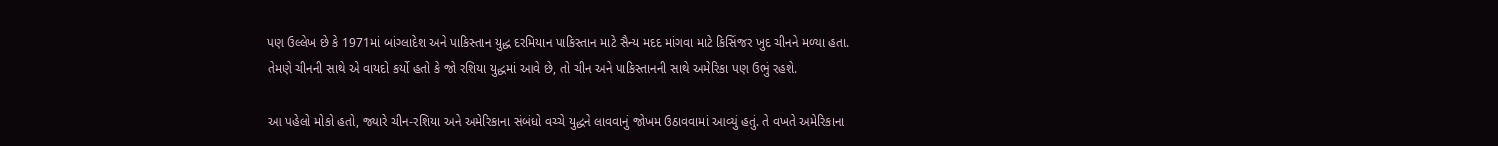પણ ઉલ્લેખ છે કે 1971માં બાંગ્લાદેશ અને પાકિસ્તાન યુદ્ધ દરમિયાન પાકિસ્તાન માટે સૈન્ય મદદ માંગવા માટે કિસિંજર ખુદ ચીનને મળ્યા હતા. તેમણે ચીનની સાથે એ વાયદો કર્યો હતો કે જો રશિયા યુદ્ધમાં આવે છે, તો ચીન અને પાકિસ્તાનની સાથે અમેરિકા પણ ઉભું રહશે.

આ પહેલો મોકો હતો, જ્યારે ચીન-રશિયા અને અમેરિકાના સંબંધો વચ્ચે યુદ્ધને લાવવાનું જોખમ ઉઠાવવામાં આવ્યું હતું. તે વખતે અમેરિકાના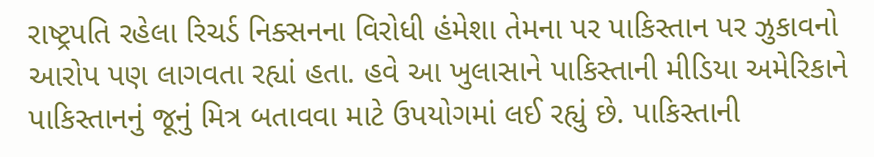રાષ્ટ્રપતિ રહેલા રિચર્ડ નિક્સનના વિરોધી હંમેશા તેમના પર પાકિસ્તાન પર ઝુકાવનો આરોપ પણ લાગવતા રહ્યાં હતા. હવે આ ખુલાસાને પાકિસ્તાની મીડિયા અમેરિકાને પાકિસ્તાનનું જૂનું મિત્ર બતાવવા માટે ઉપયોગમાં લઈ રહ્યું છે. પાકિસ્તાની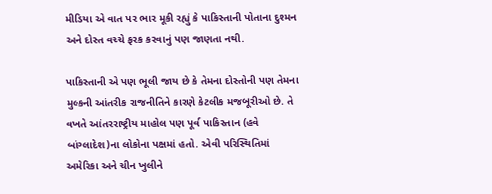મીડિયા એ વાત પર ભાર મૂકી રહ્યું કે પાકિસ્તાની પોતાના દુશ્મન અને દોસ્ત વચ્ચે ફરક કરવાનું પણ જાણતા નથી.

પાકિસ્તાની એ પણ ભૂલી જાય છે કે તેમના દોસ્તોની પણ તેમના મુલ્કની આંતરીક રાજનીતિને કારણે કેટલીક મજબૂરીઓ છે. તે વખતે આંતરરાષ્ટ્રીય માહોલ પણ પૂર્વ પાકિસ્તાન (હવે બાંગ્લાદેશ)ના લોકોના પક્ષમાં હતો. એવી પરિસ્થિતિમાં અમેરિકા અને ચીન ખુલીને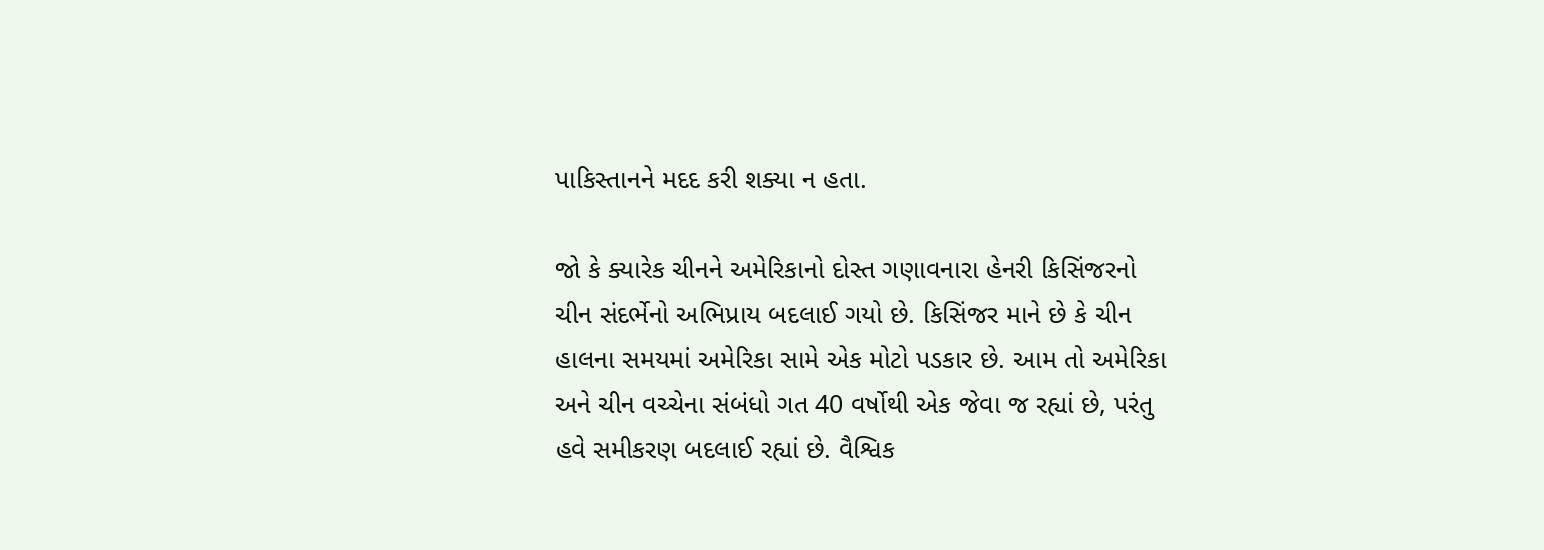પાકિસ્તાનને મદદ કરી શક્યા ન હતા.

જો કે ક્યારેક ચીનને અમેરિકાનો દોસ્ત ગણાવનારા હેનરી કિસિંજરનો ચીન સંદર્ભેનો અભિપ્રાય બદલાઈ ગયો છે. કિસિંજર માને છે કે ચીન હાલના સમયમાં અમેરિકા સામે એક મોટો પડકાર છે. આમ તો અમેરિકા અને ચીન વચ્ચેના સંબંધો ગત 40 વર્ષોથી એક જેવા જ રહ્યાં છે, પરંતુ હવે સમીકરણ બદલાઈ રહ્યાં છે. વૈશ્વિક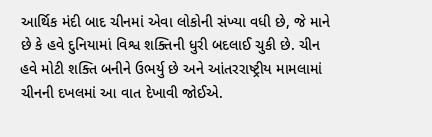આર્થિક મંદી બાદ ચીનમાં એવા લોકોની સંખ્યા વધી છે, જે માને છે કે હવે દુનિયામાં વિશ્વ શક્તિની ધુરી બદલાઈ ચુકી છે. ચીન હવે મોટી શક્તિ બનીને ઉભર્યુ છે અને આંતરરાષ્ટ્રીય મામલામાં ચીનની દખલમાં આ વાત દેખાવી જોઈએ.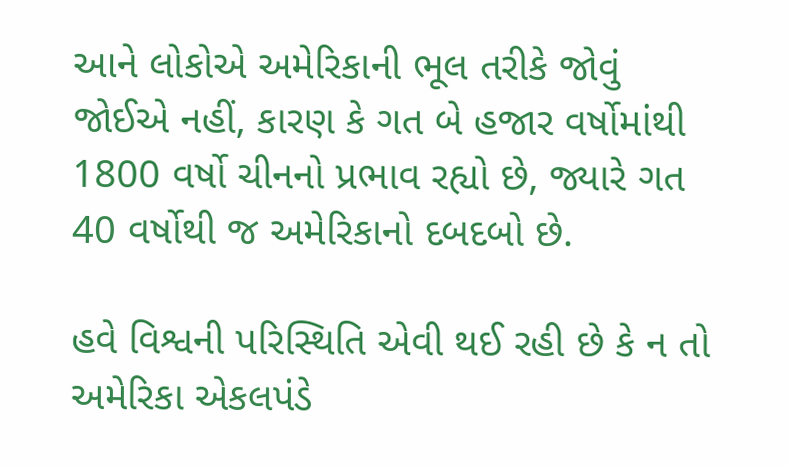આને લોકોએ અમેરિકાની ભૂલ તરીકે જોવું જોઈએ નહીં, કારણ કે ગત બે હજાર વર્ષોમાંથી 1800 વર્ષો ચીનનો પ્રભાવ રહ્યો છે, જ્યારે ગત 40 વર્ષોથી જ અમેરિકાનો દબદબો છે.

હવે વિશ્વની પરિસ્થિતિ એવી થઈ રહી છે કે ન તો અમેરિકા એકલપંડે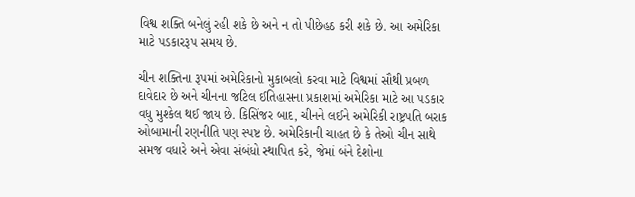વિશ્વ શક્તિ બનેલું રહી શકે છે અને ન તો પીછેહઠ કરી શકે છે. આ અમેરિકા માટે પડકારરૂપ સમય છે.

ચીન શક્તિના રૂપમાં અમેરિકાનો મુકાબલો કરવા માટે વિશ્વમાં સૌથી પ્રબળ દાવેદાર છે અને ચીનના જટિલ ઈતિહાસના પ્રકાશમાં અમેરિકા માટે આ પડકાર વધુ મુશ્કેલ થઈ જાય છે. કિસિંજર બાદ, ચીનને લઈને અમેરિકી રાષ્ટ્રપતિ બરાક ઓબામાની રણનીતિ પણ સ્પષ્ટ છે. અમેરિકાની ચાહત છે કે તેઓ ચીન સાથે સમજ વધારે અને એવા સંબંધો સ્થાપિત કરે, જેમાં બંને દેશોના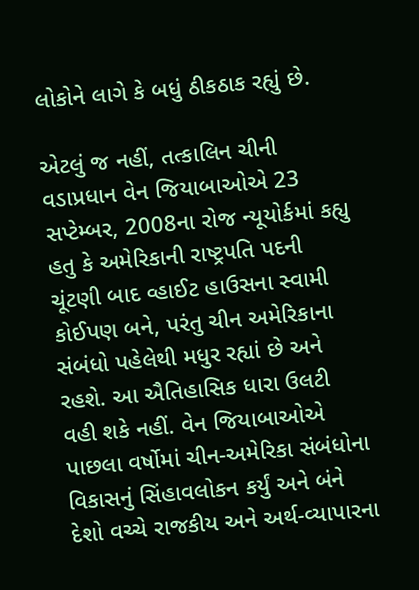લોકોને લાગે કે બધું ઠીકઠાક રહ્યું છે.

એટલું જ નહીં, તત્કાલિન ચીની વડાપ્રધાન વેન જિયાબાઓએ 23 સપ્ટેમ્બર, 2008ના રોજ ન્યૂયોર્કમાં કહ્યુ હતુ કે અમેરિકાની રાષ્ટ્રપતિ પદની ચૂંટણી બાદ વ્હાઈટ હાઉસના સ્વામી કોઈપણ બને, પરંતુ ચીન અમેરિકાના સંબંધો પહેલેથી મધુર રહ્યાં છે અને રહશે. આ ઐતિહાસિક ધારા ઉલટી વહી શકે નહીં. વેન જિયાબાઓએ પાછલા વર્ષોમાં ચીન-અમેરિકા સંબંધોના વિકાસનું સિંહાવલોકન કર્યું અને બંને દેશો વચ્ચે રાજકીય અને અર્થ-વ્યાપારના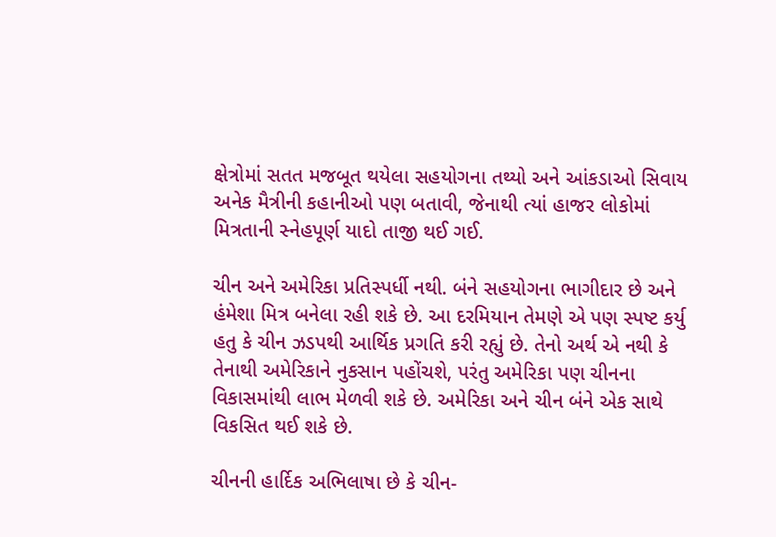ક્ષેત્રોમાં સતત મજબૂત થયેલા સહયોગના તથ્યો અને આંકડાઓ સિવાય અનેક મૈત્રીની કહાનીઓ પણ બતાવી, જેનાથી ત્યાં હાજર લોકોમાં મિત્રતાની સ્નેહપૂર્ણ યાદો તાજી થઈ ગઈ.

ચીન અને અમેરિકા પ્રતિસ્પર્ધી નથી. બંને સહયોગના ભાગીદાર છે અને હંમેશા મિત્ર બનેલા રહી શકે છે. આ દરમિયાન તેમણે એ પણ સ્પષ્ટ કર્યુ હતુ કે ચીન ઝડપથી આર્થિક પ્રગતિ કરી રહ્યું છે. તેનો અર્થ એ નથી કે તેનાથી અમેરિકાને નુકસાન પહોંચશે, પરંતુ અમેરિકા પણ ચીનના વિકાસમાંથી લાભ મેળવી શકે છે. અમેરિકા અને ચીન બંને એક સાથે વિકસિત થઈ શકે છે.

ચીનની હાર્દિક અભિલાષા છે કે ચીન-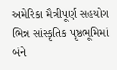અમેરિકા મૈત્રીપૂર્ણ સહયોગ ભિન્ન સાંસ્કૃતિક પૃષ્ઠભૂમિમાં બંને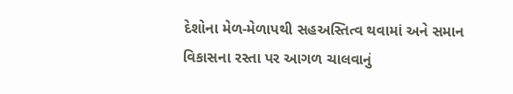દેશોના મેળ-મેળાપથી સહઅસ્તિત્વ થવામાં અને સમાન વિકાસના રસ્તા પર આગળ ચાલવાનું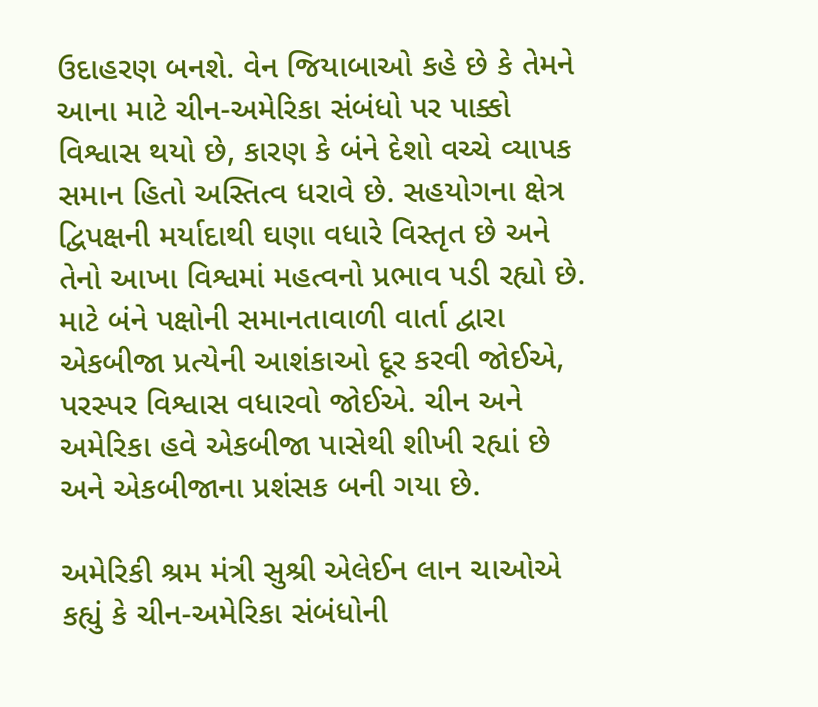ઉદાહરણ બનશે. વેન જિયાબાઓ કહે છે કે તેમને આના માટે ચીન-અમેરિકા સંબંધો પર પાક્કો વિશ્વાસ થયો છે, કારણ કે બંને દેશો વચ્ચે વ્યાપક સમાન હિતો અસ્તિત્વ ધરાવે છે. સહયોગના ક્ષેત્ર દ્વિપક્ષની મર્યાદાથી ઘણા વધારે વિસ્તૃત છે અને તેનો આખા વિશ્વમાં મહત્વનો પ્રભાવ પડી રહ્યો છે. માટે બંને પક્ષોની સમાનતાવાળી વાર્તા દ્વારા એકબીજા પ્રત્યેની આશંકાઓ દૂર કરવી જોઈએ, પરસ્પર વિશ્વાસ વધારવો જોઈએ. ચીન અને અમેરિકા હવે એકબીજા પાસેથી શીખી રહ્યાં છે અને એકબીજાના પ્રશંસક બની ગયા છે.

અમેરિકી શ્રમ મંત્રી સુશ્રી એલેઈન લાન ચાઓએ કહ્યું કે ચીન-અમેરિકા સંબંધોની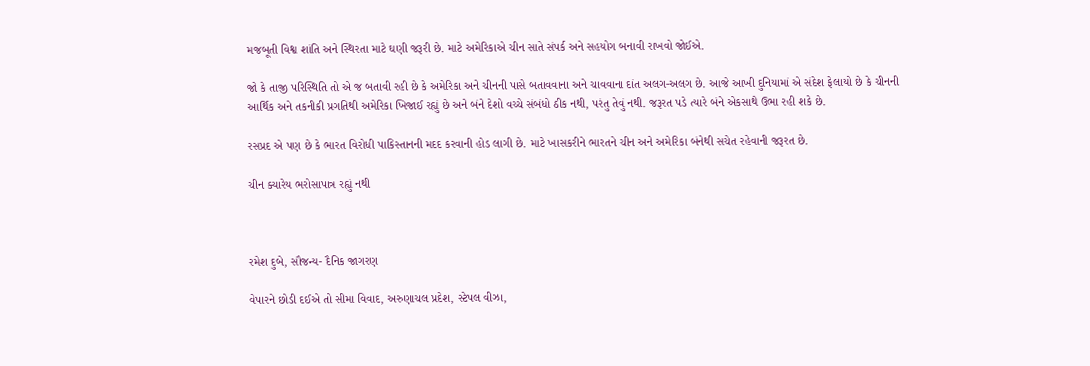મજબૂતી વિશ્વ શાંતિ અને સ્થિરતા માટે ઘણી જરૂરી છે. માટે અમેરિકાએ ચીન સાતે સંપર્ક અને સહયોગ બનાવી રાખવો જોઈએ.

જો કે તાજી પરિસ્થિતિ તો એ જ બતાવી રહી છે કે અમેરિકા અને ચીનની પાસે બતાવવાના અને ચાવવાના દાંત અલગ-અલગ છે. આજે આખી દુનિયામાં એ સંદેશ ફેલાયો છે કે ચીનની આર્થિક અને તકનીકી પ્રગતિથી અમેરિકા ખિજાઈ રહ્યું છે અને બંને દેશો વચ્ચે સંબંધો ઠીક નથી, પરંતુ તેવું નથી. જરૂરત પડે ત્યારે બંને એકસાથે ઉભા રહી શકે છે.

રસપ્રદ એ પણ છે કે ભારત વિરોધી પાકિસ્તાનની મદદ કરવાની હોડ લાગી છે. માટે ખાસકરીને ભારતને ચીન અને અમેરિકા બંનેથી સચેત રહેવાની જરૂરત છે.

ચીન ક્યારેય ભરોસાપાત્ર રહ્યું નથી



રમેશ દુબે, સૌજન્ય- દૈનિક જાગરણ

વેપારને છોડી દઈએ તો સીમા વિવાદ, અરુણાચલ પ્રદેશ, સ્ટેપલ વીઝા,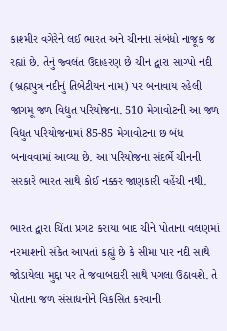કાશ્મીર વગેરેને લઈ ભારત અને ચીનના સંબંધો નાજૂક જ રહ્યાં છે. તેનું જ્વલંત ઉદાહરણ છે ચીન દ્વારા સાગ્પો નદી (બ્રહ્મપુત્ર નદીનું તિબેટીયન નામ) પર બનાવાય રહેલી જાગમૂ જળ વિદ્યુત પરિયોજના. 510 મેગાવોટની આ જળ વિદ્યુત પરિયોજનામાં 85-85 મેગાવોટના છ બંધ બનાવવામાં આવ્યા છે. આ પરિયોજના સંદર્ભે ચીનની સરકારે ભારત સાથે કોઈ નક્કર જાણકારી વહેંચી નથી.

ભારત દ્વારા ચિંતા પ્રગટ કરાયા બાદ ચીને પોતાના વલણમાં નરમાશનો સંકેત આપતાં કહ્યું છે કે સીમા પાર નદી સાથે જોડાયેલા મુદ્દા પર તે જવાબદારી સાથે પગલા ઉઠાવશે. તે પોતાના જળ સંસાધનોને વિકસિત કરવાની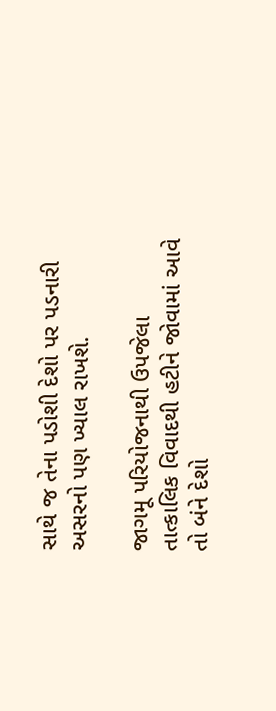સાથે જ તેના પડોશી દેશો પર પડનારી અસરનો પણ ખ્યાલ રાખશે.

જાગમૂ પરિયોજનાથી ઉપજેલા તાત્કાલિક વિવાદથી હટીને જોવામાં આવે તો બંને દેશો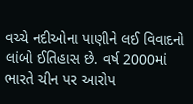વચ્ચે નદીઓના પાણીને લઈ વિવાદનો લાંબો ઈતિહાસ છે. વર્ષ 2000માં ભારતે ચીન પર આરોપ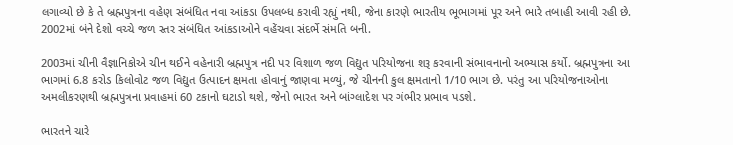લગાવ્યો છે કે તે બ્રહ્મપુત્રના વહેણ સંબંધિત નવા આંકડા ઉપલબ્ધ કરાવી રહ્યું નથી, જેના કારણે ભારતીય ભૂભાગમાં પૂર અને ભારે તબાહી આવી રહી છે. 2002માં બંને દેશો વચ્ચે જળ સ્તર સંબંધિત આંકડાઓને વહેંચવા સંદર્ભે સંમતિ બની.

2003માં ચીની વૈજ્ઞાનિકોએ ચીન થઈને વહેનારી બ્રહ્મપુત્ર નદી પર વિશાળ જળ વિદ્યુત પરિયોજના શરૂ કરવાની સંભાવનાનો અભ્યાસ કર્યો. બ્રહ્મપુત્રના આ ભાગમાં 6.8 કરોડ કિલોવોટ જળ વિદ્યુત ઉત્પાદન ક્ષમતા હોવાનું જાણવા મળ્યું, જે ચીનની કુલ ક્ષમતાનો 1/10 ભાગ છે. પરંતુ આ પરિયોજનાઓના અમલીકરણથી બ્રહ્મપુત્રના પ્રવાહમાં 60 ટકાનો ઘટાડો થશે, જેનો ભારત અને બાંગ્લાદેશ પર ગંભીર પ્રભાવ પડશે.

ભારતને ચારે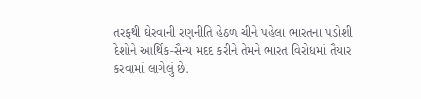તરફથી ઘેરવાની રણનીતિ હેઠળ ચીને પહેલા ભારતના પડોશી દેશોને આર્થિક-સૈન્ય મદદ કરીને તેમને ભારત વિરોધમાં તૈયાર કરવામાં લાગેલું છે.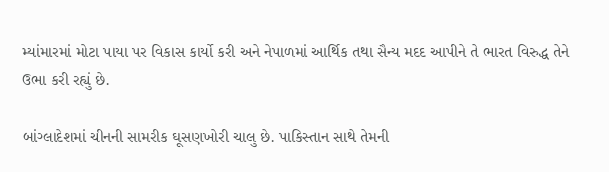મ્યાંમારમાં મોટા પાયા પર વિકાસ કાર્યો કરી અને નેપાળમાં આર્થિક તથા સૈન્ય મદદ આપીને તે ભારત વિરુદ્ધ તેને ઉભા કરી રહ્યું છે.

બાંગ્લાદેશમાં ચીનની સામરીક ઘૂસણખોરી ચાલુ છે. પાકિસ્તાન સાથે તેમની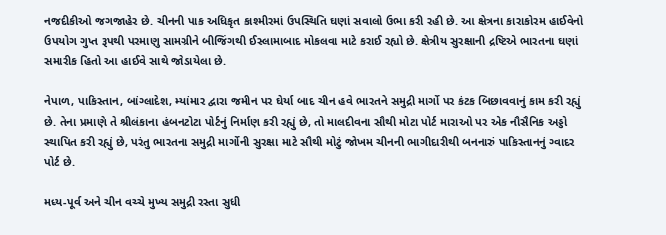નજદીકીઓ જગજાહેર છે. ચીનની પાક અધિકૃત કાશ્મીરમાં ઉપસ્થિતિ ઘણાં સવાલો ઉભા કરી રહી છે. આ ક્ષેત્રના કારાકોરમ હાઈવેનો ઉપયોગ ગુપ્ત રૂપથી પરમાણુ સામગ્રીને બીજિંગથી ઈસ્લામાબાદ મોકલવા માટે કરાઈ રહ્યો છે. ક્ષેત્રીય સુરક્ષાની દ્રષ્ટિએ ભારતના ઘણાં સમારીક હિતો આ હાઈવે સાથે જોડાયેલા છે.

નેપાળ, પાકિસ્તાન, બાંગ્લાદેશ, મ્યાંમાર દ્વારા જમીન પર ઘેર્યા બાદ ચીન હવે ભારતને સમુદ્રી માર્ગો પર કંટક બિછાવવાનું કામ કરી રહ્યું છે. તેના પ્રમાણે તે શ્રીલંકાના હંબનટોટા પોર્ટનું નિર્માણ કરી રહ્યું છે, તો માલદીવના સૌથી મોટા પોર્ટ મારાઓ પર એક નૌસૈનિક અડ્ડો સ્થાપિત કરી રહ્યું છે, પરંતુ ભારતના સમુદ્રી માર્ગોની સુરક્ષા માટે સૌથી મોટું જોખમ ચીનની ભાગીદારીથી બનનારું પાકિસ્તાનનું ગ્વાદર પોર્ટ છે.

મધ્ય-પૂર્વ અને ચીન વચ્ચે મુખ્ય સમુદ્રી રસ્તા સુધી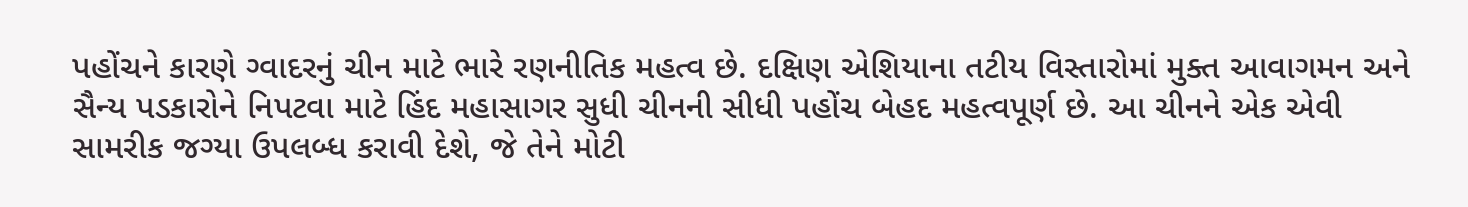પહોંચને કારણે ગ્વાદરનું ચીન માટે ભારે રણનીતિક મહત્વ છે. દક્ષિણ એશિયાના તટીય વિસ્તારોમાં મુક્ત આવાગમન અને સૈન્ય પડકારોને નિપટવા માટે હિંદ મહાસાગર સુધી ચીનની સીધી પહોંચ બેહદ મહત્વપૂર્ણ છે. આ ચીનને એક એવી સામરીક જગ્યા ઉપલબ્ધ કરાવી દેશે, જે તેને મોટી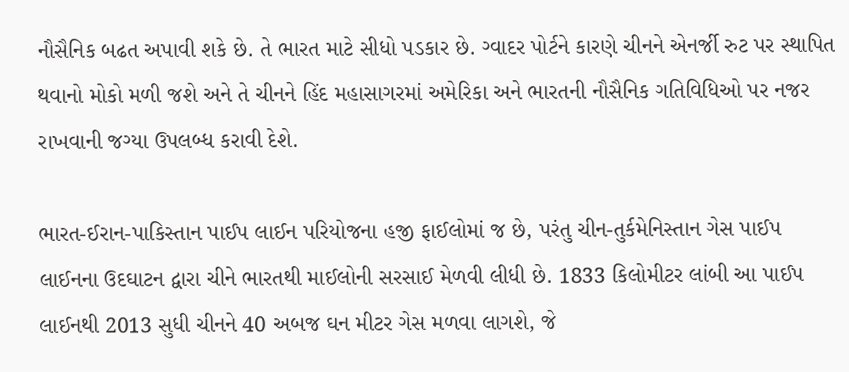નૌસૈનિક બઢત અપાવી શકે છે. તે ભારત માટે સીધો પડકાર છે. ગ્વાદર પોર્ટને કારણે ચીનને એનર્જી રુટ પર સ્થાપિત થવાનો મોકો મળી જશે અને તે ચીનને હિંદ મહાસાગરમાં અમેરિકા અને ભારતની નૌસૈનિક ગતિવિધિઓ પર નજર રાખવાની જગ્યા ઉપલબ્ધ કરાવી દેશે.

ભારત-ઈરાન-પાકિસ્તાન પાઈપ લાઈન પરિયોજના હજી ફાઈલોમાં જ છે, પરંતુ ચીન-તુર્કમેનિસ્તાન ગેસ પાઈપ લાઈનના ઉદઘાટન દ્વારા ચીને ભારતથી માઈલોની સરસાઈ મેળવી લીધી છે. 1833 કિલોમીટર લાંબી આ પાઈપ લાઈનથી 2013 સુધી ચીનને 40 અબજ ઘન મીટર ગેસ મળવા લાગશે, જે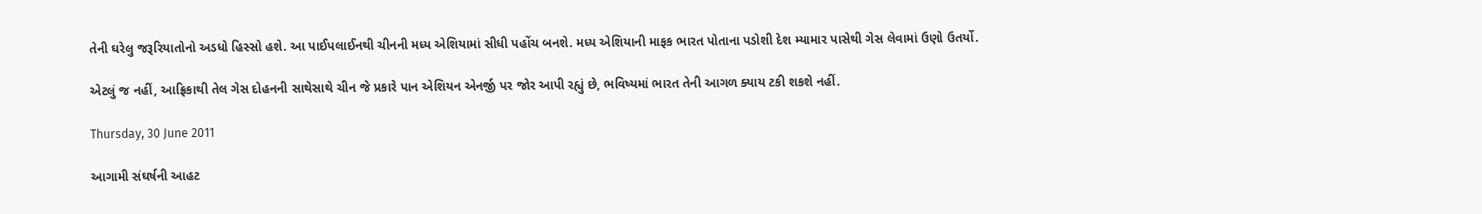તેની ઘરેલુ જરૂરિયાતોનો અડધો હિસ્સો હશે. આ પાઈપલાઈનથી ચીનની મધ્ય એશિયામાં સીધી પહોંચ બનશે. મધ્ય એશિયાની માફક ભારત પોતાના પડોશી દેશ મ્યામાર પાસેથી ગેસ લેવામાં ઉણો ઉતર્યો.

એટલું જ નહીં, આફ્રિકાથી તેલ ગેસ દોહનની સાથેસાથે ચીન જે પ્રકારે પાન એશિયન એનર્જી પર જોર આપી રહ્યું છે, ભવિષ્યમાં ભારત તેની આગળ ક્યાય ટકી શકશે નહીં.

Thursday, 30 June 2011

આગામી સંઘર્ષની આહટ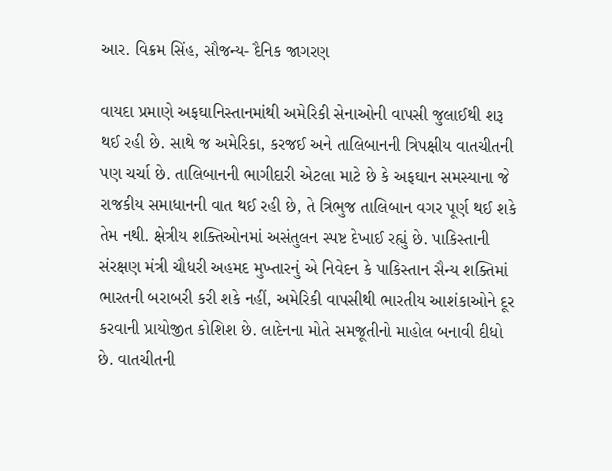આર. વિક્રમ સિંહ, સૌજન્ય- દૈનિક જાગરણ

વાયદા પ્રમાણે અફઘાનિસ્તાનમાંથી અમેરિકી સેનાઓની વાપસી જુલાઈથી શરૂ થઈ રહી છે. સાથે જ અમેરિકા, કરજઈ અને તાલિબાનની ત્રિપક્ષીય વાતચીતની પણ ચર્ચા છે. તાલિબાનની ભાગીદારી એટલા માટે છે કે અફઘાન સમસ્યાના જે રાજકીય સમાધાનની વાત થઈ રહી છે, તે ત્રિભુજ તાલિબાન વગર પૂર્ણ થઈ શકે તેમ નથી. ક્ષેત્રીય શક્તિઓનમાં અસંતુલન સ્પષ્ટ દેખાઈ રહ્યું છે. પાકિસ્તાની સંરક્ષણ મંત્રી ચૌધરી અહમદ મુખ્તારનું એ નિવેદન કે પાકિસ્તાન સૈન્ય શક્તિમાં ભારતની બરાબરી કરી શકે નહીં, અમેરિકી વાપસીથી ભારતીય આશંકાઓને દૂર કરવાની પ્રાયોજીત કોશિશ છે. લાદેનના મોતે સમજૂતીનો માહોલ બનાવી દીધો છે. વાતચીતની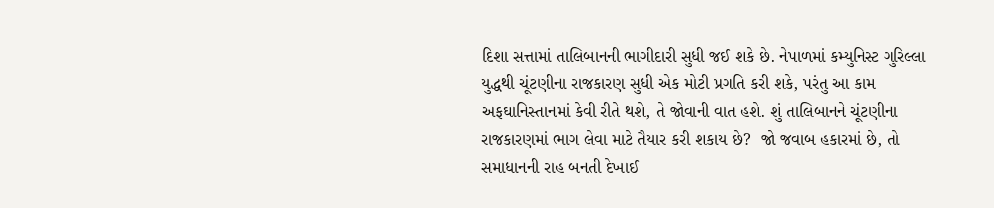દિશા સત્તામાં તાલિબાનની ભાગીદારી સુધી જઈ શકે છે. નેપાળમાં કમ્યુનિસ્ટ ગુરિલ્લા યુદ્ધથી ચૂંટણીના રાજકારણ સુધી એક મોટી પ્રગતિ કરી શકે, પરંતુ આ કામ અફઘાનિસ્તાનમાં કેવી રીતે થશે, તે જોવાની વાત હશે. શું તાલિબાનને ચૂંટણીના રાજકારણમાં ભાગ લેવા માટે તૈયાર કરી શકાય છે?  જો જવાબ હકારમાં છે, તો સમાધાનની રાહ બનતી દેખાઈ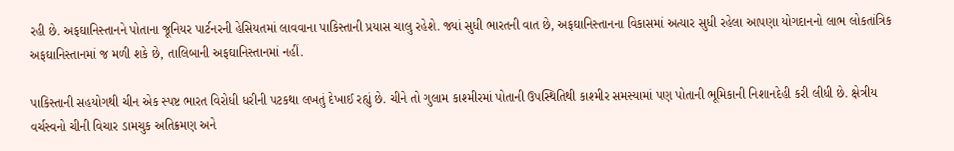રહી છે. અફઘાનિસ્તાનને પોતાના જૂનિયર પાર્ટનરની હેસિયતમાં લાવવાના પાકિસ્તાની પ્રયાસ ચાલુ રહેશે. જ્યાં સુધી ભારતની વાત છે, અફઘાનિસ્તાનના વિકાસમાં અત્યાર સુધી રહેલા આપણા યોગદાનનો લાભ લોકતાંત્રિક અફઘાનિસ્તાનમાં જ મળી શકે છે, તાલિબાની અફઘાનિસ્તાનમાં નહીં.

પાકિસ્તાની સહયોગથી ચીન એક સ્પષ્ટ ભારત વિરોધી ધરીની પટકથા લખતું દેખાઈ રહ્યું છે. ચીને તો ગુલામ કાશ્મીરમાં પોતાની ઉપસ્થિતિથી કાશ્મીર સમસ્યામાં પણ પોતાની ભૂમિકાની નિશાનદેહી કરી લીધી છે. ક્ષેત્રીય વર્ચસ્વનો ચીની વિચાર ડામચુક અતિક્રમણ અને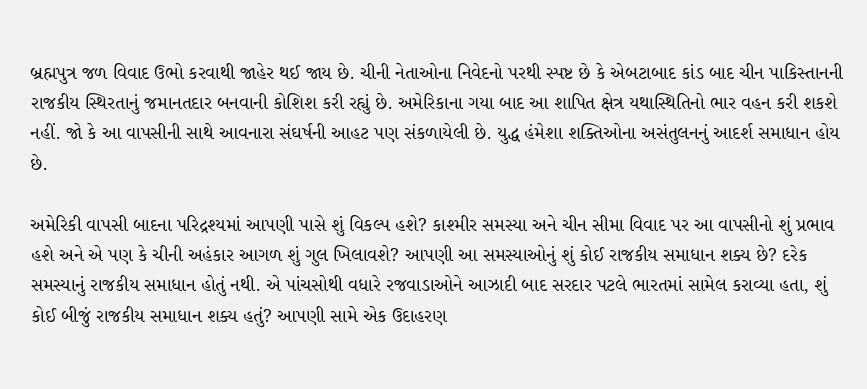બ્રહ્મપુત્ર જળ વિવાદ ઉભો કરવાથી જાહેર થઈ જાય છે. ચીની નેતાઓના નિવેદનો પરથી સ્પષ્ટ છે કે એબટાબાદ કાંડ બાદ ચીન પાકિસ્તાનની રાજકીય સ્થિરતાનું જમાનતદાર બનવાની કોશિશ કરી રહ્યું છે. અમેરિકાના ગયા બાદ આ શાપિત ક્ષેત્ર યથાસ્થિતિનો ભાર વહન કરી શકશે નહીં. જો કે આ વાપસીની સાથે આવનારા સંઘર્ષની આહટ પણ સંકળાયેલી છે. યુદ્ધ હંમેશા શક્તિઓના અસંતુલનનું આદર્શ સમાધાન હોય છે.

અમેરિકી વાપસી બાદના પરિદ્રશ્યમાં આપણી પાસે શું વિકલ્પ હશે? કાશ્મીર સમસ્યા અને ચીન સીમા વિવાદ પર આ વાપસીનો શું પ્રભાવ હશે અને એ પણ કે ચીની અહંકાર આગળ શું ગુલ ખિલાવશે? આપણી આ સમસ્યાઓનું શું કોઈ રાજકીય સમાધાન શક્ય છે? દરેક સમસ્યાનું રાજકીય સમાધાન હોતું નથી. એ પાંચસોથી વધારે રજવાડાઓને આઝાદી બાદ સરદાર પટલે ભારતમાં સામેલ કરાવ્યા હતા, શું કોઈ બીજું રાજકીય સમાધાન શક્ય હતું? આપણી સામે એક ઉદાહરણ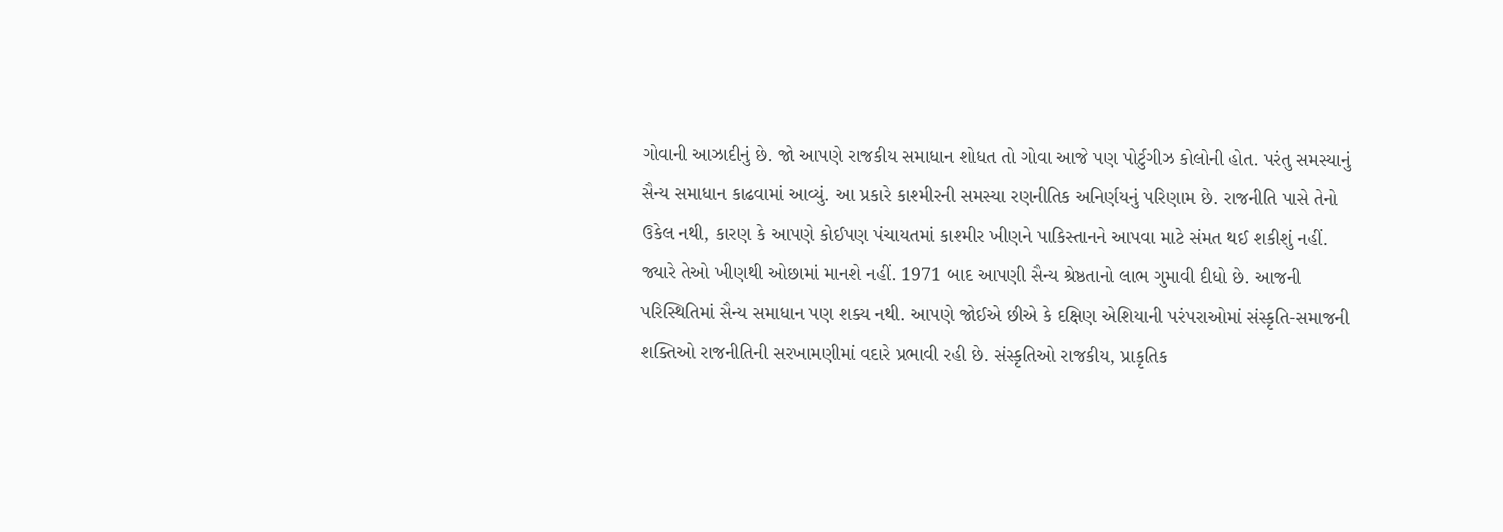ગોવાની આઝાદીનું છે. જો આપણે રાજકીય સમાધાન શોધત તો ગોવા આજે પણ પોર્ટુગીઝ કોલોની હોત. પરંતુ સમસ્યાનું સૈન્ય સમાધાન કાઢવામાં આવ્યું. આ પ્રકારે કાશ્મીરની સમસ્યા રણનીતિક અનિર્ણયનું પરિણામ છે. રાજનીતિ પાસે તેનો ઉકેલ નથી, કારણ કે આપણે કોઈપણ પંચાયતમાં કાશ્મીર ખીણને પાકિસ્તાનને આપવા માટે સંમત થઈ શકીશું નહીં. જ્યારે તેઓ ખીણથી ઓછામાં માનશે નહીં. 1971 બાદ આપણી સૈન્ય શ્રેષ્ઠતાનો લાભ ગુમાવી દીધો છે. આજની પરિસ્થિતિમાં સૈન્ય સમાધાન પણ શક્ય નથી. આપણે જોઈએ છીએ કે દક્ષિણ એશિયાની પરંપરાઓમાં સંસ્કૃતિ-સમાજની શક્તિઓ રાજનીતિની સરખામણીમાં વદારે પ્રભાવી રહી છે. સંસ્કૃતિઓ રાજકીય, પ્રાકૃતિક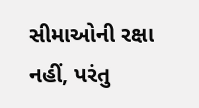સીમાઓની રક્ષા નહીં, પરંતુ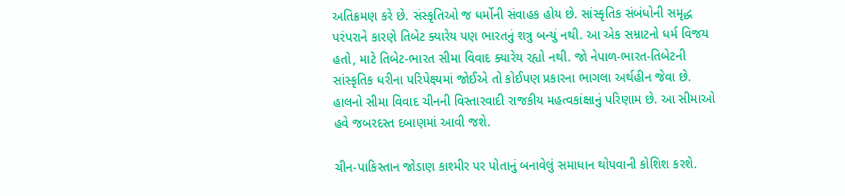અતિક્રમણ કરે છે. સંસ્કૃતિઓ જ ધર્મોની સંવાહક હોય છે. સાંસ્કૃતિક સંબંધોની સમૃદ્ધ પરંપરાને કારણે તિબેટ ક્યારેય પણ ભારતનું શત્રુ બન્યું નથી. આ એક સમ્રાટનો ધર્મ વિજય હતો, માટે તિબેટ-ભારત સીમા વિવાદ ક્યારેય રહ્યો નથી. જો નેપાળ-ભારત-તિબેટની સાંસ્કૃતિક ધરીના પરિપેક્ષ્યમાં જોઈએ તો કોઈપણ પ્રકારના ભાગલા અર્થહીન જેવા છે. હાલનો સીમા વિવાદ ચીનની વિસ્તારવાદી રાજકીય મહત્વકાંક્ષાનું પરિણામ છે. આ સીમાઓ હવે જબરદસ્ત દબાણમાં આવી જશે.

ચીન-પાકિસ્તાન જોડાણ કાશ્મીર પર પોતાનું બનાવેલું સમાધાન થોપવાની કોશિશ કરશે.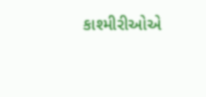કાશ્મીરીઓએ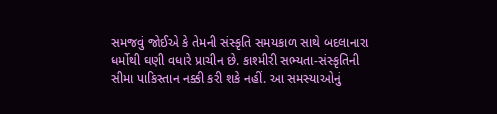સમજવું જોઈએ કે તેમની સંસ્કૃતિ સમયકાળ સાથે બદલાનારા ધર્મોથી ઘણી વધારે પ્રાચીન છે. કાશ્મીરી સભ્યતા-સંસ્કૃતિની સીમા પાકિસ્તાન નક્કી કરી શકે નહીં. આ સમસ્યાઓનું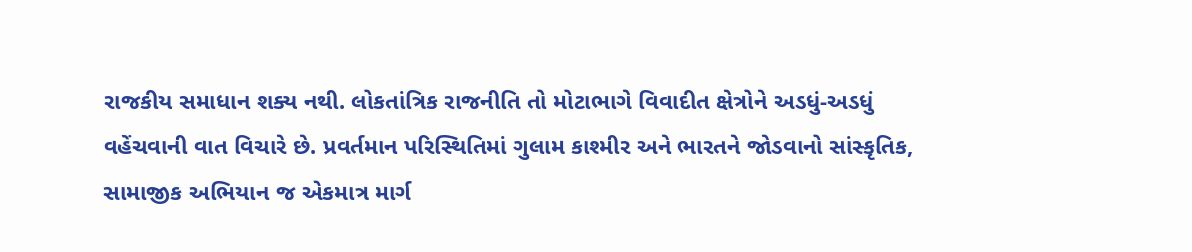રાજકીય સમાધાન શક્ય નથી. લોકતાંત્રિક રાજનીતિ તો મોટાભાગે વિવાદીત ક્ષેત્રોને અડધું-અડધું વહેંચવાની વાત વિચારે છે. પ્રવર્તમાન પરિસ્થિતિમાં ગુલામ કાશ્મીર અને ભારતને જોડવાનો સાંસ્કૃતિક, સામાજીક અભિયાન જ એકમાત્ર માર્ગ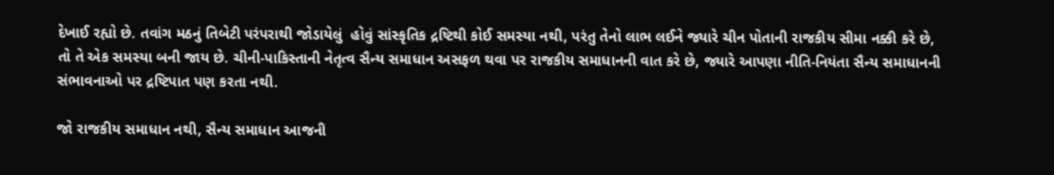દેખાઈ રહ્યો છે. તવાંગ મઠનું તિબેટી પરંપરાથી જોડાયેલું  હોવું સાંસ્કૃતિક દ્રષ્ટિથી કોઈ સમસ્યા નથી, પરંતુ તેનો લાભ લઈને જ્યારે ચીન પોતાની રાજકીય સીમા નક્કી કરે છે, તો તે એક સમસ્યા બની જાય છે. ચીની-પાકિસ્તાની નેતૃત્વ સૈન્ય સમાધાન અસફળ થવા પર રાજકીય સમાધાનની વાત કરે છે, જ્યારે આપણા નીતિ-નિયંતા સૈન્ય સમાધાનની સંભાવનાઓ પર દ્રષ્ટિપાત પણ કરતા નથી.

જો રાજકીય સમાધાન નથી, સૈન્ય સમાધાન આજની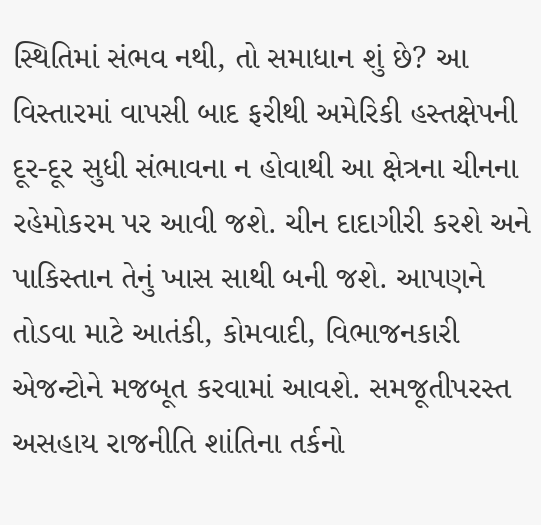સ્થિતિમાં સંભવ નથી, તો સમાધાન શું છે? આ વિસ્તારમાં વાપસી બાદ ફરીથી અમેરિકી હસ્તક્ષેપની દૂર-દૂર સુધી સંભાવના ન હોવાથી આ ક્ષેત્રના ચીનના રહેમોકરમ પર આવી જશે. ચીન દાદાગીરી કરશે અને પાકિસ્તાન તેનું ખાસ સાથી બની જશે. આપણને તોડવા માટે આતંકી, કોમવાદી, વિભાજનકારી એજન્ટોને મજબૂત કરવામાં આવશે. સમજૂતીપરસ્ત અસહાય રાજનીતિ શાંતિના તર્કનો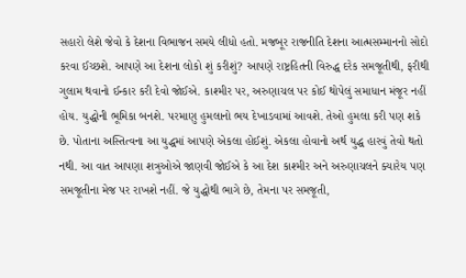સહારો લેશે જેવો કે દેશના વિભાજન સમયે લીધો હતો. મજબૂર રાજનીતિ દેશના આત્મસમ્માનનો સોદો કરવા ઈચ્છશે. આપણે આ દેશના લોકો શું કરીશું? આપણે રાષ્ટ્રહિતની વિરુદ્ધ દરેક સમજૂતીથી, ફરીથી ગુલામ થવાનો ઈન્કાર કરી દેવો જોઈએ. કાશ્મીર પર, અરુણાચલ પર કોઈ થોપેલું સમાધાન મંજૂર નહીં હોય. યુદ્ધોની ભૂમિકા બનશે. પરમાણુ હુમલાનો ભય દેખાડવામાં આવશે. તેઓ હુમલા કરી પણ શકે છે. પોતાના અસ્તિત્વના આ યુદ્ધમાં આપણે એકલા હોઈશું. એકલા હોવાનો અર્થ યુદ્ધ હારવું તેવો થતો નથી. આ વાત આપણા શત્રુઓએ જાણવી જોઈએ કે આ દેશ કાશ્મીર અને અરુણાચલને ક્યારેય પણ સમજૂતીના મેજ પર રાખશે નહીં. જે યુદ્ધોથી ભાગે છે, તેમના પર સમજૂતી,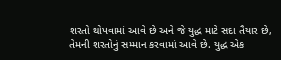શરતો થોપવામાં આવે છે અને જે યુદ્ધ માટે સદા તૈયાર છે, તેમની શરતોનું સમ્માન કરવામાં આવે છે. યુદ્ધ એક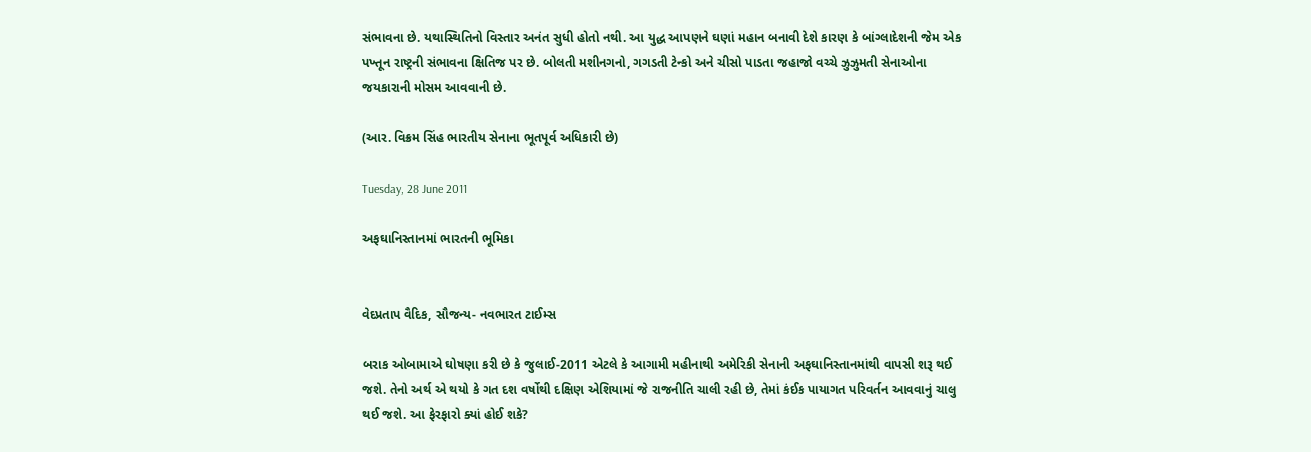સંભાવના છે. યથાસ્થિતિનો વિસ્તાર અનંત સુધી હોતો નથી. આ યુદ્ધ આપણને ઘણાં મહાન બનાવી દેશે કારણ કે બાંગ્લાદેશની જેમ એક પખ્તૂન રાષ્ટ્રની સંભાવના ક્ષિતિજ પર છે. બોલતી મશીનગનો, ગગડતી ટેન્કો અને ચીસો પાડતા જહાજો વચ્ચે ઝુઝુમતી સેનાઓના જયકારાની મોસમ આવવાની છે.

(આર. વિક્રમ સિંહ ભારતીય સેનાના ભૂતપૂર્વ અધિકારી છે)

Tuesday, 28 June 2011

અફઘાનિસ્તાનમાં ભારતની ભૂમિકા


વેદપ્રતાપ વૈદિક, સૌજન્ય- નવભારત ટાઈમ્સ

બરાક ઓબામાએ ઘોષણા કરી છે કે જુલાઈ-2011 એટલે કે આગામી મહીનાથી અમેરિકી સેનાની અફઘાનિસ્તાનમાંથી વાપસી શરૂ થઈ જશે. તેનો અર્થ એ થયો કે ગત દશ વર્ષોથી દક્ષિણ એશિયામાં જે રાજનીતિ ચાલી રહી છે, તેમાં કંઈક પાયાગત પરિવર્તન આવવાનું ચાલુ થઈ જશે. આ ફેરફારો ક્યાં હોઈ શકે?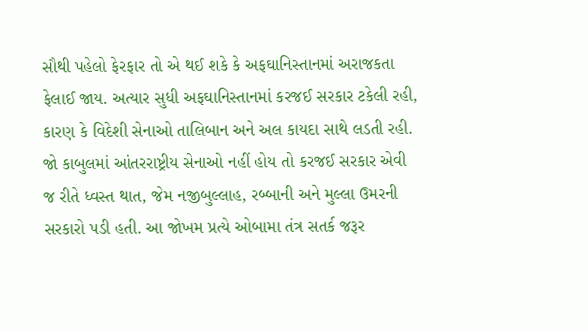સૌથી પહેલો ફેરફાર તો એ થઈ શકે કે અફઘાનિસ્તાનમાં અરાજકતા ફેલાઈ જાય. અત્યાર સુધી અફઘાનિસ્તાનમાં કરજઈ સરકાર ટકેલી રહી, કારણ કે વિદેશી સેનાઓ તાલિબાન અને અલ કાયદા સાથે લડતી રહી. જો કાબુલમાં આંતરરાષ્ટ્રીય સેનાઓ નહીં હોય તો કરજઈ સરકાર એવી જ રીતે ધ્વસ્ત થાત, જેમ નજીબુલ્લાહ, રબ્બાની અને મુલ્લા ઉમરની સરકારો પડી હતી. આ જોખમ પ્રત્યે ઓબામા તંત્ર સતર્ક જરૂર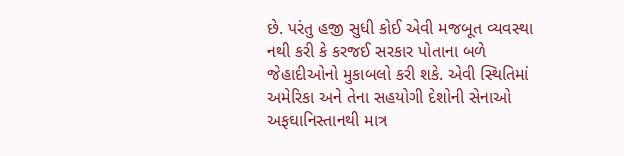છે. પરંતુ હજી સુધી કોઈ એવી મજબૂત વ્યવસ્થા નથી કરી કે કરજઈ સરકાર પોતાના બળે જેહાદીઓનો મુકાબલો કરી શકે. એવી સ્થિતિમાં અમેરિકા અને તેના સહયોગી દેશોની સેનાઓ અફઘાનિસ્તાનથી માત્ર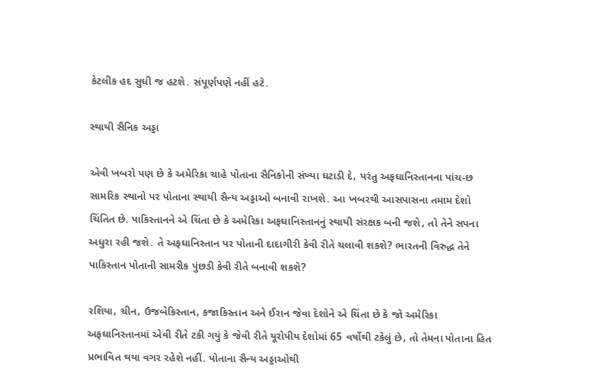કેટલીક હદ સુધી જ હટશે. સંપૂર્ણપણે નહીં હટે.

સ્થાયી સૈનિક અડ્ડા

એવી ખબરો પણ છે કે અમેરિકા ચાહે પોતાના સૈનિકોની સંખ્યા ઘટાડી દે, પરંતુ અફઘાનિસ્તાનના પાંચ-છ સામરિક સ્થાનો પર પોતાના સ્થાયી સૈન્ય અડ્ડાઓ બનાવી રાખશે. આ ખબરથી આસપાસના તમામ દેશો ચિંતિત છે. પાકિસ્તાનને એ ચિંતા છે કે અમેરિકા અફઘાનિસ્તાનનું સ્થાયી સંરક્ષક બની જશે, તો તેને સપના અધુરા રહી જશે. તે અફઘાનિસ્તાન પર પોતાની દાદાગીરી કેવી રીતે ચલાવી શકશે? ભારતની વિરુદ્ધ તેને પાકિસ્તાન પોતાની સામરીક પુંછડી કેવી રીતે બનાવી શકશે?

રશિયા, ચીન, ઉજબેકિસ્તાન, કજાકિસ્તાન અને ઈરાન જેવા દેશોને એ ચિંતા છે કે જો અમેરિકા અફઘાનિસ્તાનમાં એવી રીતે ટકી ગયું કે જેવી રીતે યૂરોપીય દેશોમાં 65 વર્ષોથી ટકેલું છે, તો તેમના પોતાના હિત પ્રભાવિત થયા વગર રહેશે નહીં. પોતાના સૈન્ય અડ્ડાઓથી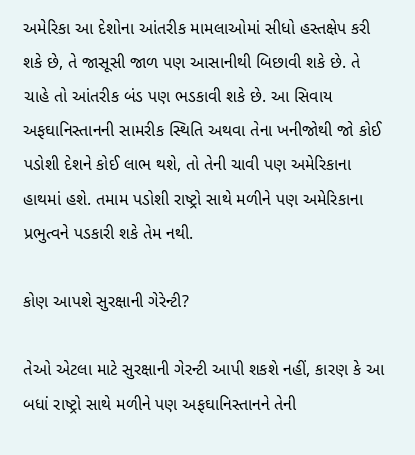અમેરિકા આ દેશોના આંતરીક મામલાઓમાં સીધો હસ્તક્ષેપ કરી શકે છે, તે જાસૂસી જાળ પણ આસાનીથી બિછાવી શકે છે. તે ચાહે તો આંતરીક બંડ પણ ભડકાવી શકે છે. આ સિવાય અફઘાનિસ્તાનની સામરીક સ્થિતિ અથવા તેના ખનીજોથી જો કોઈ પડોશી દેશને કોઈ લાભ થશે, તો તેની ચાવી પણ અમેરિકાના હાથમાં હશે. તમામ પડોશી રાષ્ટ્રો સાથે મળીને પણ અમેરિકાના પ્રભુત્વને પડકારી શકે તેમ નથી.

કોણ આપશે સુરક્ષાની ગેરેન્ટી?

તેઓ એટલા માટે સુરક્ષાની ગેરન્ટી આપી શકશે નહીં, કારણ કે આ બધાં રાષ્ટ્રો સાથે મળીને પણ અફઘાનિસ્તાનને તેની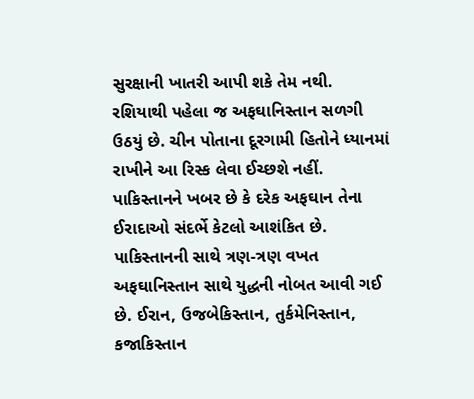સુરક્ષાની ખાતરી આપી શકે તેમ નથી. રશિયાથી પહેલા જ અફઘાનિસ્તાન સળગી ઉઠયું છે. ચીન પોતાના દૂરગામી હિતોને ધ્યાનમાં રાખીને આ રિસ્ક લેવા ઈચ્છશે નહીં. પાકિસ્તાનને ખબર છે કે દરેક અફઘાન તેના ઈરાદાઓ સંદર્ભે કેટલો આશંકિત છે. પાકિસ્તાનની સાથે ત્રણ-ત્રણ વખત અફઘાનિસ્તાન સાથે યુદ્ધની નોબત આવી ગઈ છે. ઈરાન, ઉજબેકિસ્તાન, તુર્કમેનિસ્તાન, કજાકિસ્તાન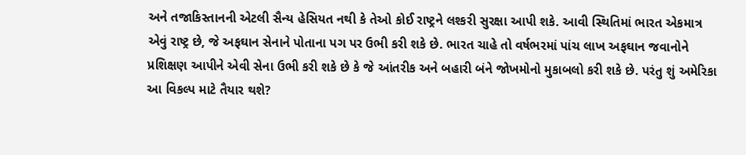અને તજાકિસ્તાનની એટલી સૈન્ય હેસિયત નથી કે તેઓ કોઈ રાષ્ટ્રને લશ્કરી સુરક્ષા આપી શકે. આવી સ્થિતિમાં ભારત એકમાત્ર એવું રાષ્ટ્ર છે, જે અફઘાન સેનાને પોતાના પગ પર ઉભી કરી શકે છે. ભારત ચાહે તો વર્ષભરમાં પાંચ લાખ અફઘાન જવાનોને પ્રશિક્ષણ આપીને એવી સેના ઉભી કરી શકે છે કે જે આંતરીક અને બહારી બંને જોખમોનો મુકાબલો કરી શકે છે. પરંતુ શું અમેરિકા આ વિકલ્પ માટે તૈયાર થશે?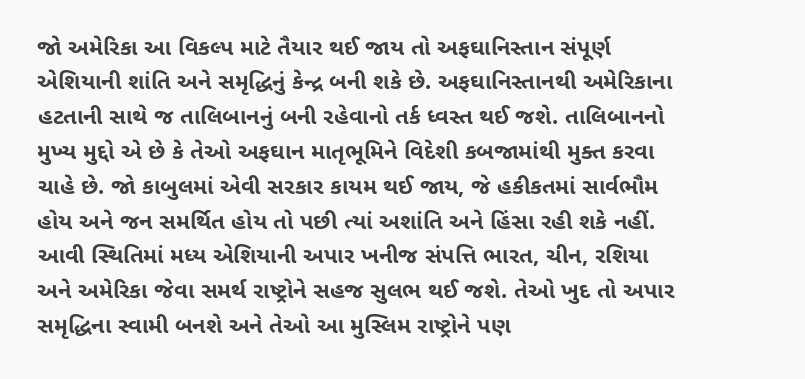જો અમેરિકા આ વિકલ્પ માટે તૈયાર થઈ જાય તો અફઘાનિસ્તાન સંપૂર્ણ એશિયાની શાંતિ અને સમૃદ્ધિનું કેન્દ્ર બની શકે છે. અફઘાનિસ્તાનથી અમેરિકાના હટતાની સાથે જ તાલિબાનનું બની રહેવાનો તર્ક ધ્વસ્ત થઈ જશે. તાલિબાનનો મુખ્ય મુદ્દો એ છે કે તેઓ અફઘાન માતૃભૂમિને વિદેશી કબજામાંથી મુક્ત કરવા ચાહે છે. જો કાબુલમાં એવી સરકાર કાયમ થઈ જાય, જે હકીકતમાં સાર્વભૌમ હોય અને જન સમર્થિત હોય તો પછી ત્યાં અશાંતિ અને હિંસા રહી શકે નહીં. આવી સ્થિતિમાં મધ્ય એશિયાની અપાર ખનીજ સંપત્તિ ભારત, ચીન, રશિયા અને અમેરિકા જેવા સમર્થ રાષ્ટ્રોને સહજ સુલભ થઈ જશે. તેઓ ખુદ તો અપાર સમૃદ્ધિના સ્વામી બનશે અને તેઓ આ મુસ્લિમ રાષ્ટ્રોને પણ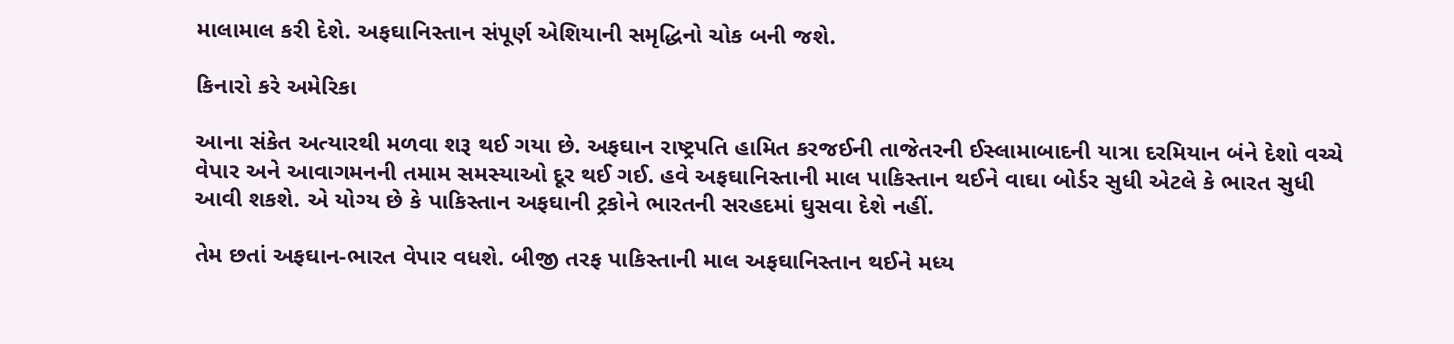માલામાલ કરી દેશે. અફઘાનિસ્તાન સંપૂર્ણ એશિયાની સમૃદ્ધિનો ચોક બની જશે.

કિનારો કરે અમેરિકા

આના સંકેત અત્યારથી મળવા શરૂ થઈ ગયા છે. અફઘાન રાષ્ટ્રપતિ હામિત કરજઈની તાજેતરની ઈસ્લામાબાદની યાત્રા દરમિયાન બંને દેશો વચ્ચે વેપાર અને આવાગમનની તમામ સમસ્યાઓ દૂર થઈ ગઈ. હવે અફઘાનિસ્તાની માલ પાકિસ્તાન થઈને વાઘા બોર્ડર સુધી એટલે કે ભારત સુધી આવી શકશે. એ યોગ્ય છે કે પાકિસ્તાન અફઘાની ટ્રકોને ભારતની સરહદમાં ઘુસવા દેશે નહીં.

તેમ છતાં અફઘાન-ભારત વેપાર વધશે. બીજી તરફ પાકિસ્તાની માલ અફઘાનિસ્તાન થઈને મધ્ય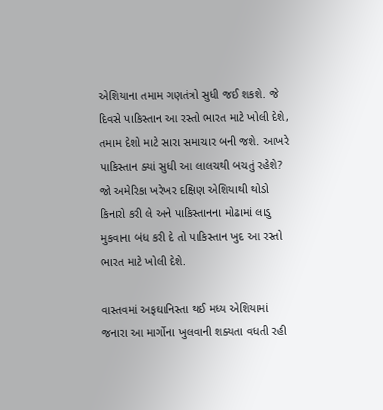એશિયાના તમામ ગણતંત્રો સુધી જઈ શકશે. જે દિવસે પાકિસ્તાન આ રસ્તો ભારત માટે ખોલી દેશે, તમામ દેશો માટે સારા સમાચાર બની જશે. આખરે પાકિસ્તાન ક્યાં સુધી આ લાલચથી બચતું રહેશે? જો અમેરિકા ખરેખર દક્ષિણ એશિયાથી થોડો કિનારો કરી લે અને પાકિસ્તાનના મોઢામાં લાડુ મુકવાના બંધ કરી દે તો પાકિસ્તાન ખુદ આ રસ્તો ભારત માટે ખોલી દેશે.

વાસ્તવમાં અફઘાનિસ્તા થઈ મધ્ય એશિયામાં જનારા આ માર્ગોના ખુલવાની શક્યતા વધતી રહી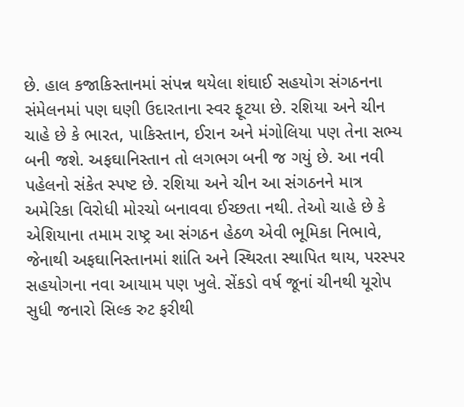છે. હાલ કજાકિસ્તાનમાં સંપન્ન થયેલા શંઘાઈ સહયોગ સંગઠનના સંમેલનમાં પણ ઘણી ઉદારતાના સ્વર ફૂટયા છે. રશિયા અને ચીન ચાહે છે કે ભારત, પાકિસ્તાન, ઈરાન અને મંગોલિયા પણ તેના સભ્ય બની જશે. અફઘાનિસ્તાન તો લગભગ બની જ ગયું છે. આ નવી પહેલનો સંકેત સ્પષ્ટ છે. રશિયા અને ચીન આ સંગઠનને માત્ર અમેરિકા વિરોધી મોરચો બનાવવા ઈચ્છતા નથી. તેઓ ચાહે છે કે એશિયાના તમામ રાષ્ટ્ર આ સંગઠન હેઠળ એવી ભૂમિકા નિભાવે, જેનાથી અફઘાનિસ્તાનમાં શાંતિ અને સ્થિરતા સ્થાપિત થાય, પરસ્પર સહયોગના નવા આયામ પણ ખુલે. સેંકડો વર્ષ જૂનાં ચીનથી યૂરોપ સુધી જનારો સિલ્ક રુટ ફરીથી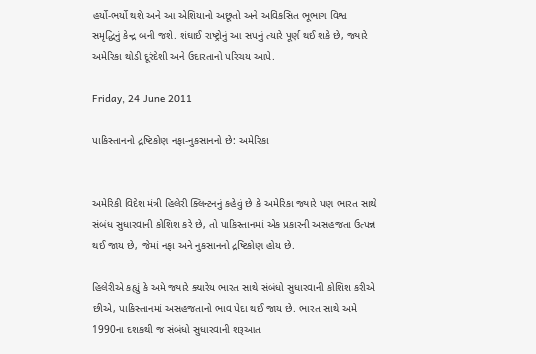હર્યો-ભર્યો થશે અને આ એશિયાનો અછૂતો અને અવિકસિત ભૂભાગ વિશ્વ સમૃદ્ધિનું કેન્દ્ર બની જશે. શંઘાઈ રાષ્ટ્રોનું આ સપનું ત્યારે પૂર્ણ થઈ શકે છે, જ્યારે અમેરિકા થોડી દૂરંદેશી અને ઉદારતાનો પરિચય આપે.

Friday, 24 June 2011

પાકિસ્તાનનો દ્રષ્ટિકોણ નફા-નુકસાનનો છે: અમેરિકા


અમેરિકી વિદેશ મંત્રી હિલેરી ક્લિન્ટનનું કહેવું છે કે અમેરિકા જ્યારે પણ ભારત સાથે સંબંધ સુધારવાની કોશિશ કરે છે, તો પાકિસ્તાનમાં એક પ્રકારની અસહજતા ઉત્પન્ન થઈ જાય છે, જેમાં નફા અને નુકસાનનો દ્રષ્ટિકોણ હોય છે.

હિલેરીએ કહ્યું કે અમે જ્યારે ક્યારેય ભારત સાથે સંબંધો સુધારવાની કોશિશ કરીએ છીએ, પાકિસ્તાનમાં અસહજતાનો ભાવ પેદા થઈ જાય છે. ભારત સાથે અમે 1990ના દશકથી જ સંબંધો સુધારવાની શરૂઆત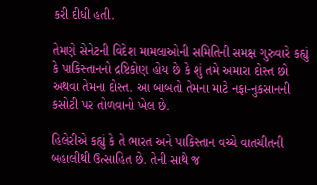કરી દીધી હતી.

તેમણે સેનેટની વિદેશ મામલાઓની સમિતિની સમક્ષ ગુરુવારે કહ્યું કે પાકિસ્તાનનો દ્રષ્ટિકોણ હોય છે કે શું તમે અમારા દોસ્ત છો અથવા તેમના દોસ્ત. આ બાબતો તેમના માટે નફા-નુકસાનની કસોટી પર તોળવાનો ખેલ છે.

હિલેરીએ કહ્યું કે તે ભારત અને પાકિસ્તાન વચ્ચે વાતચીતની બહાલીથી ઉત્સાહિત છે. તેની સાથે જ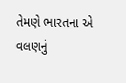તેમણે ભારતના એ વલણનું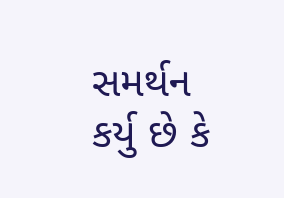સમર્થન કર્યુ છે કે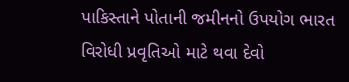પાકિસ્તાને પોતાની જમીનનો ઉપયોગ ભારત વિરોધી પ્રવૃતિઓ માટે થવા દેવો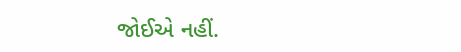જોઈએ નહીં.